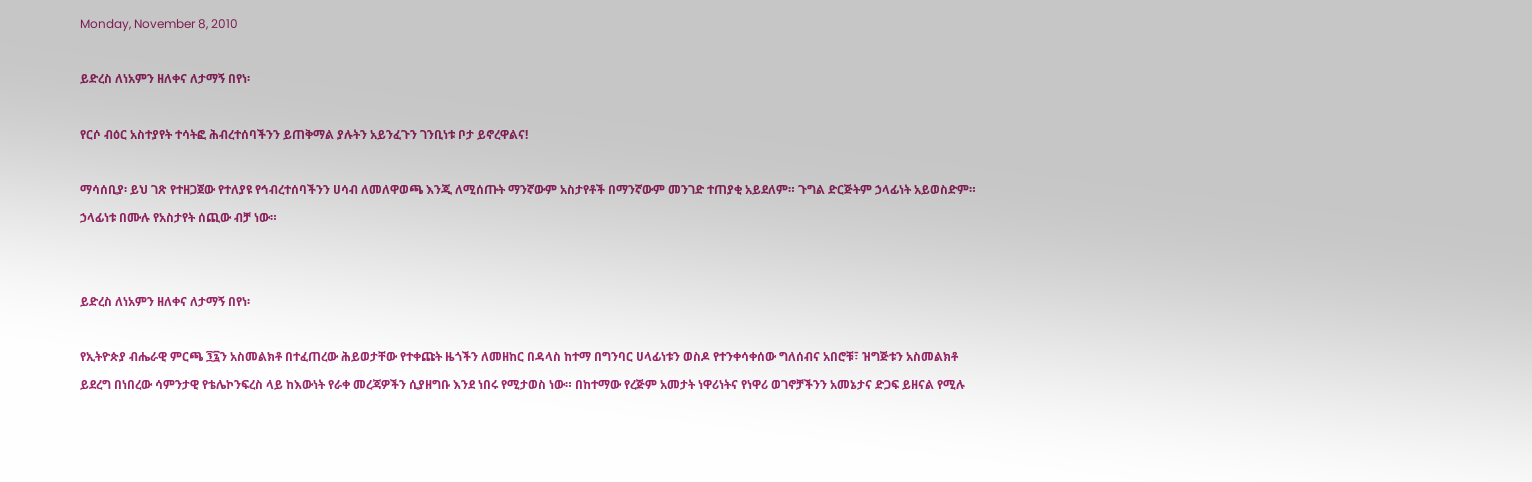Monday, November 8, 2010

ይድረስ ለነአምን ዘለቀና ለታማኝ በየነ፡

የርሶ ብዕር አስተያየት ተሳትፎ ሕብረተሰባችንን ይጠቅማል ያሉትን አይንፈጉን ገንቢነቱ ቦታ ይኖረዋልና!

ማሳሰቢያ፡ ይህ ገጽ የተዘጋጀው የተለያዩ የኅብረተሰባችንን ሀሳብ ለመለዋወጫ እንጂ ለሚሰጡት ማንኛውም አስታየቶች በማንኛውም መንገድ ተጠያቂ አይደለም። ጉግል ድርጅትም ኃላፊነት አይወስድም። ኃላፊነቱ በሙሉ የአስታየት ሰጪው ብቻ ነው።


ይድረስ ለነአምን ዘለቀና ለታማኝ በየነ፡

የኢትዮጵያ ብሔራዊ ምርጫ ፺፯ን አስመልክቶ በተፈጠረው ሕይወታቸው የተቀጩት ዜጎችን ለመዘከር በዳላስ ከተማ በግንባር ሀላፊነቱን ወስዶ የተንቀሳቀሰው ግለሰብና አበሮቹ፣ ዝግጅቱን አስመልክቶ ይደረግ በነበረው ሳምንታዊ የቴሌኮንፍረስ ላይ ከእውነት የራቀ መረጃዎችን ሲያዘግቡ እንደ ነበሩ የሚታወስ ነው። በከተማው የረጅም አመታት ነዋሪነትና የነዋሪ ወገኖቻችንን አመኔታና ድጋፍ ይዘናል የሚሉ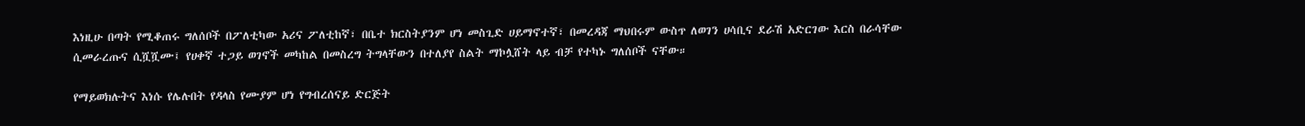እነዚሁ በጣት የሚቆጠሩ ግለሰቦች በፖለቲካው አሪና ፖለቲከኛ፣ በቤተ ክርስትያንም ሆነ መስጊድ ሀይማኖተኛ፣ በመረዳጃ ማህበሩም ውስጥ ለወገን ሀሳቢና ደራሽ አድርገው እርስ በራሳቸው ሲመራረጡና ሲሿሿሙ፤ የሀቀኛ ተጋይ ወገኖች መካከል በመስረግ ትግላቸውን በተለያየ ስልት ማኮሏሸት ላይ ብቻ የተካኑ ግለሰቦች ናቸው።

የማይወክሉትና እነሱ የሌሉበት የዳላስ የሙያም ሆነ የግብረሰናይ ድርጅት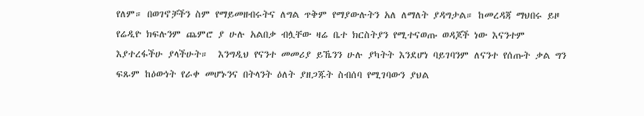የለም። በወገኖቻችን ስም የማይመዘብሩትና ለግል ጥቅም የማያውሉትን አለ ለማለት ያዳግታል። ከመረዳጃ ማህበሩ ይዞ የሬዲዮ ክፍሉንም ጨምሮ ያ ሁሉ አልበቃ ብሏቸው ዛሬ ቤተ ክርስትያን የሚተናወጡ ወዳጆች ነው እናንተም እያተረፋችሁ ያላችሁት።  እንግዲህ የናንተ መመሪያ ይኼንን ሁሉ ያካትት እንደሆነ ባይገባንም ለናንተ የሰጡት ቃል ግን ፍጹም ከዕውነት የራቀ መሆኑንና በትላንት ዕለት ያዘጋጁት ስብሰባ የሚገባውን ያህል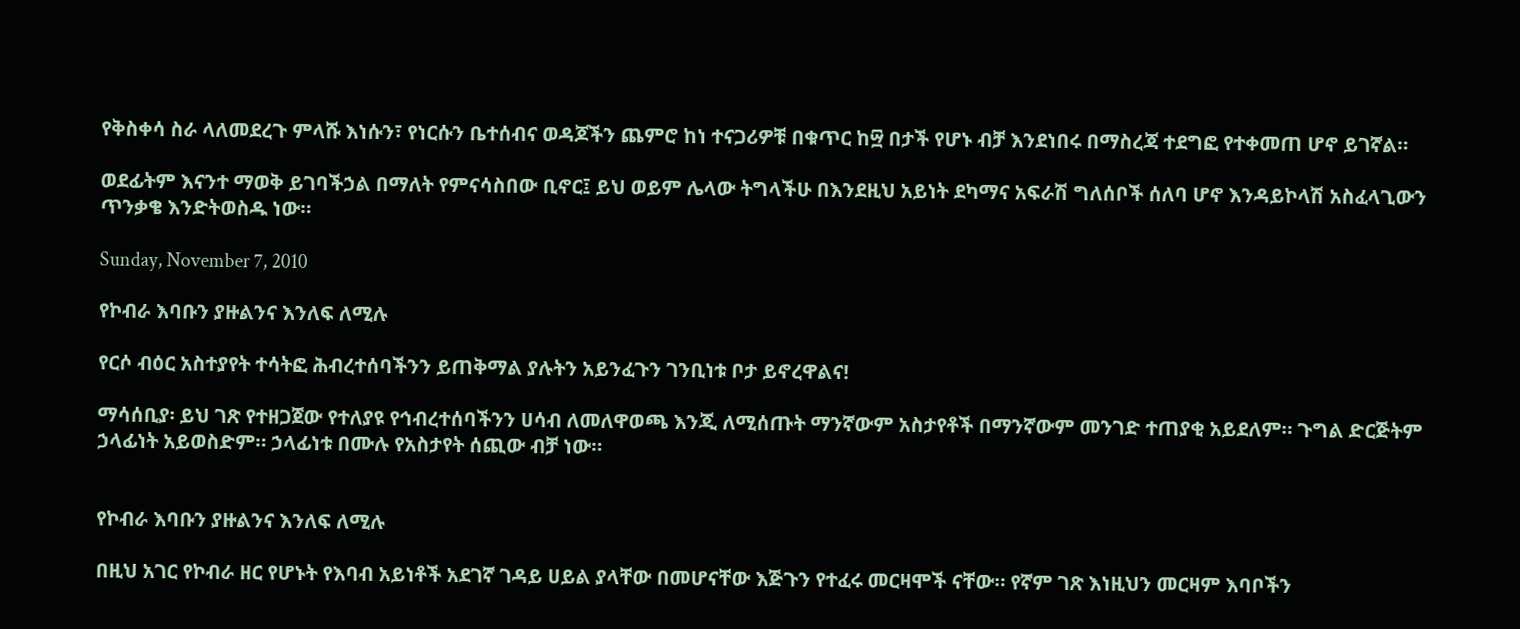የቅስቀሳ ስራ ላለመደረጉ ምላሹ እነሱን፣ የነርሱን ቤተሰብና ወዳጆችን ጨምሮ ከነ ተናጋሪዎቹ በቁጥር ከ፵ በታች የሆኑ ብቻ እንደነበሩ በማስረጃ ተደግፎ የተቀመጠ ሆኖ ይገኛል።

ወደፊትም እናንተ ማወቅ ይገባችኃል በማለት የምናሳስበው ቢኖር፤ ይህ ወይም ሌላው ትግላችሁ በእንደዚህ አይነት ደካማና አፍራሽ ግለሰቦች ሰለባ ሆኖ እንዳይኮላሽ አስፈላጊውን ጥንቃቄ እንድትወስዱ ነው።

Sunday, November 7, 2010

የኮብራ እባቡን ያዙልንና እንለፍ ለሚሉ

የርሶ ብዕር አስተያየት ተሳትፎ ሕብረተሰባችንን ይጠቅማል ያሉትን አይንፈጉን ገንቢነቱ ቦታ ይኖረዋልና!

ማሳሰቢያ፡ ይህ ገጽ የተዘጋጀው የተለያዩ የኅብረተሰባችንን ሀሳብ ለመለዋወጫ እንጂ ለሚሰጡት ማንኛውም አስታየቶች በማንኛውም መንገድ ተጠያቂ አይደለም። ጉግል ድርጅትም ኃላፊነት አይወስድም። ኃላፊነቱ በሙሉ የአስታየት ሰጪው ብቻ ነው።


የኮብራ እባቡን ያዙልንና እንለፍ ለሚሉ

በዚህ አገር የኮብራ ዘር የሆኑት የእባብ አይነቶች አደገኛ ገዳይ ሀይል ያላቸው በመሆናቸው እጅጉን የተፈሩ መርዛሞች ናቸው። የኛም ገጽ እነዚህን መርዛም እባቦችን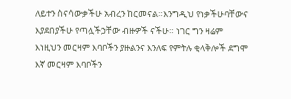ለይተን ስናሳውቃችሁ አብረን ከርመናል።እንግዲህ የነቃችሁባቸውና እያደበያችሁ የጣሏችኃቸው ብዙዎች ናችሁ። ነገር ግን ዛሬም እነዚህን መርዛም እባቦችን ያዙልንና እንለፍ የምትሉ ቂላቅሎች ደግሞ እኛ መርዛም እባቦችን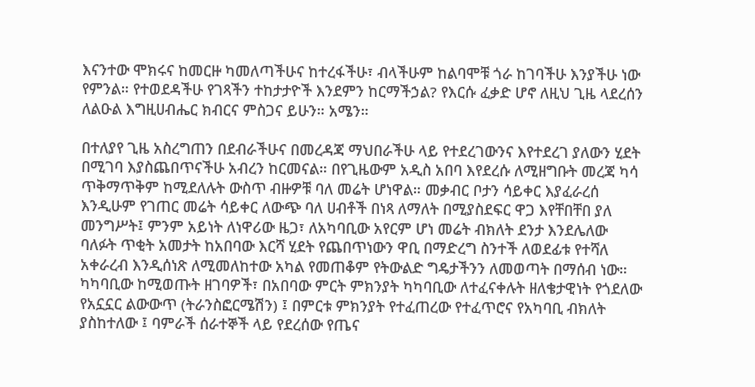እናንተው ሞክሩና ከመርዙ ካመለጣችሁና ከተረፋችሁ፣ ብላችሁም ከልባሞቹ ጎራ ከገባችሁ እንያችሁ ነው የምንል። የተወደዳችሁ የገጻችን ተከታታዮች እንደምን ከርማችኃል? የእርሱ ፈቃድ ሆኖ ለዚህ ጊዜ ላደረሰን ለልዑል እግዚሀብሔር ክብርና ምስጋና ይሁን። አሜን።

በተለያየ ጊዜ አስረግጠን በደብራችሁና በመረዳጃ ማህበራችሁ ላይ የተደረገውንና እየተደረገ ያለውን ሂደት በሚገባ እያስጨበጥናችሁ አብረን ከርመናል። በየጊዜውም አዲስ አበባ እየደረሱ ለሚዘግቡት መረጃ ካሳ ጥቅማጥቅም ከሚደለሉት ውስጥ ብዙዎቹ ባለ መሬት ሆነዋል። መቃብር ቦታን ሳይቀር እያፈራረሰ እንዲሁም የገጠር መሬት ሳይቀር ለውጭ ባለ ሀብቶች በነጻ ለማለት በሚያስደፍር ዋጋ እየቸበቸበ ያለ መንግሥት፤ ምንም አይነት ለነዋሪው ዜጋ፣ ለአካባቢው አየርም ሆነ መሬት ብክለት ደንታ እንደሌለው ባለፉት ጥቂት አመታት ከአበባው እርሻ ሂደት የጨበጥነውን ዋቢ በማድረግ ስንተች ለወደፊቱ የተሻለ አቀራረብ እንዲሰነጽ ለሚመለከተው አካል የመጠቆም የትውልድ ግዴታችንን ለመወጣት በማሰብ ነው። ካካባቢው ከሚወጡት ዘገባዎች፣ በአበባው ምርት ምክንያት ካካባቢው ለተፈናቀሉት ዘለቄታዊነት የጎደለው የአኗኗር ልውውጥ (ትራንስፎርሜሽን) ፤ በምርቱ ምክንያት የተፈጠረው የተፈጥሮና የአካባቢ ብክለት ያስከተለው ፤ ባምራች ሰራተኞች ላይ የደረሰው የጤና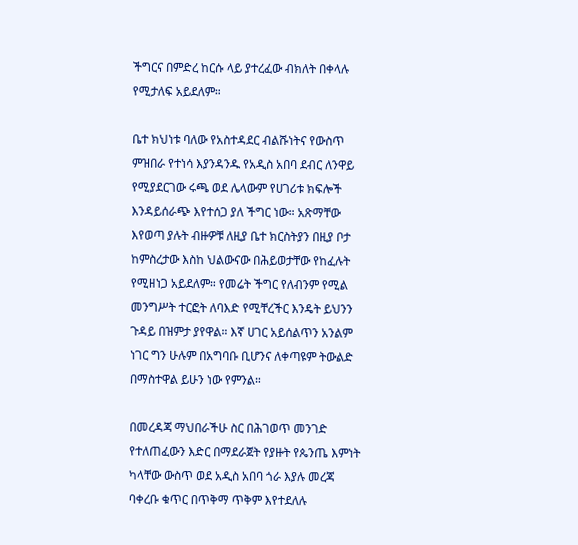ችግርና በምድረ ከርሱ ላይ ያተረፈው ብክለት በቀላሉ የሚታለፍ አይደለም።

ቤተ ክህነቱ ባለው የአስተዳደር ብልሹነትና የውስጥ ምዝበራ የተነሳ እያንዳንዱ የአዲስ አበባ ደብር ለንዋይ የሚያደርገው ሩጫ ወደ ሌላውም የሀገሪቱ ክፍሎች እንዳይሰራጭ እየተሰጋ ያለ ችግር ነው። አጽማቸው እየወጣ ያሉት ብዙዎቹ ለዚያ ቤተ ክርስትያን በዚያ ቦታ ከምስረታው እስከ ህልውናው በሕይወታቸው የከፈሉት የሚዘነጋ አይደለም። የመሬት ችግር የለብንም የሚል መንግሥት ተርፎት ለባእድ የሚቸረችር እንዴት ይህንን ጉዳይ በዝምታ ያየዋል። እኛ ሀገር አይሰልጥን አንልም ነገር ግን ሁሉም በአግባቡ ቢሆንና ለቀጣዩም ትውልድ በማስተዋል ይሁን ነው የምንል።

በመረዳጃ ማህበራችሁ ስር በሕገወጥ መንገድ የተለጠፈውን እድር በማደራጀት የያዙት የጴንጤ እምነት ካላቸው ውስጥ ወደ አዲስ አበባ ጎራ እያሉ መረጃ ባቀረቡ ቁጥር በጥቅማ ጥቅም እየተደለሉ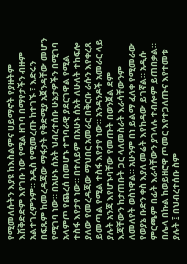የሚመለሱትን እያዩ ከእስልምና ሀይማኖት የያዙትም እሽቅድድም እየገቡ ነው የሚል ዘገባ በማየታችን ብዙም አልተገረምንም። አዲስ የሚመረጡ ከተገኙ ፣ እድሩን በፍጹም ከመረዳጃው ማፋታት የቅድሚያ አጀንዳቸው መሆን የሚገባ ነው። በአሁኑ ሰአት ህብረተሰቡ ሁኔታዎችን በሚገባ አላምጦ የጨረሰ በመሆኑ ተግባራዊ ያደርገዋል የሚል ተስፋ እየታየ ነው። በተለይም በአሁኑ ሰአት ለሁለት ተከፍሎ ያለው የመረዳጃው ማህበር አመራር በቅርቡ ራሱን እየቀረጸ ይመጣል የሚል ተስፋ እየታየ ነው። አንዳንዶች አመራር ላይ ያሉት አንጃ እየሆኑባቸው የመጡት በወንጀል ደም እጃቸውን ከታጠቡት ጋር ላለመስራት እራሳቸውንም ለመለየት ወስነዋል። አሁንም በነ ይልማ ፈለቀ የሚመራው የወያኔ ቡድን ቀስ እያለ መሬት እየከዳው ይገኛል። አዲሱ ምርጫም በፊት እራሳቸውን ያገላሉ ተብሎም ይጠበቃል። በሌላ በኩል ከወይዘሮዋ ጦመር እየተጋለጡና እየተመቱ ያሉት ፤ በህብረተሰቡ ስም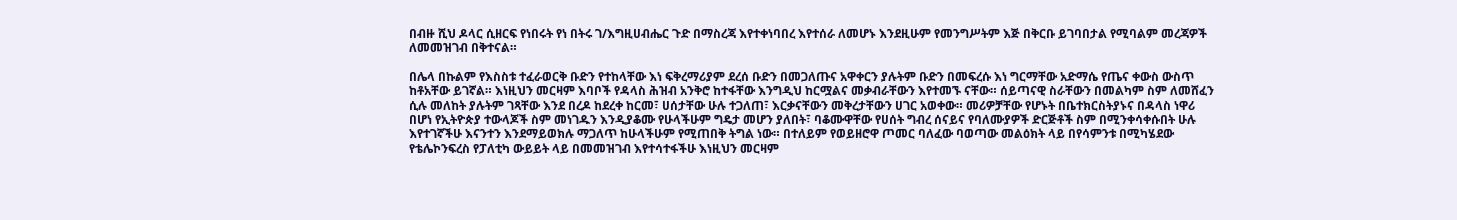በብዙ ሺህ ዶላር ሲዘርፍ የነበሩት የነ በትሩ ገ/እግዚሀብሔር ጉድ በማስረጃ እየተቀነባበረ እየተሰራ ለመሆኑ እንደዚሁም የመንግሥትም እጅ በቅርቡ ይገባበታል የሚባልም መረጃዎች ለመመዝገብ በቅተናል።

በሌላ በኩልም የእስስቱ ተፈራወርቅ ቡድን የተከላቸው እነ ፍቅረማሪያም ደረሰ ቡድን በመጋለጡና አዋቀርን ያሉትም ቡድን በመፍረሱ እነ ግርማቸው አድማሴ የጤና ቀውስ ውስጥ ከቶአቸው ይገኛል። እነዚህን መርዛም እባቦች የዳላስ ሕዝብ አንቅሮ ከተፋቸው እንግዲህ ከርሟልና መቃብራቸውን እየተመኙ ናቸው። ሰይጣናዊ ስራቸውን በመልካም ስም ለመሸፈን ሲሉ መለከት ያሉትም ገጻቸው እንደ በረዶ ከደረቀ ከርመ፣ ሀሰታቸው ሁሉ ተጋለጠ፣ እርቃናቸውን መቅረታቸውን ሀገር አወቀው። መሪዎቻቸው የሆኑት በቤተክርስትያኑና በዳላስ ነዋሪ በሆነ የኢትዮጵያ ተውላጆች ስም መነገዱን እንዲያቆሙ የሁላችሁም ግዴታ መሆን ያለበት፣ ባቆሙዋቸው የሀሰት ግብረ ሰናይና የባለሙያዎች ድርጅቶች ስም በሚንቀሳቀሱበት ሁሉ እየተገኛችሁ እናንተን እንደማይወክሉ ማጋለጥ ከሁላችሁም የሚጠበቅ ትግል ነው። በተለይም የወይዘሮዋ ጦመር ባለፈው ባወጣው መልዕክት ላይ በየሳምንቱ በሚካሄደው የቴሌኮንፍረስ የፓለቲካ ውይይት ላይ በመመዝገብ እየተሳተፋችሁ እነዚህን መርዛም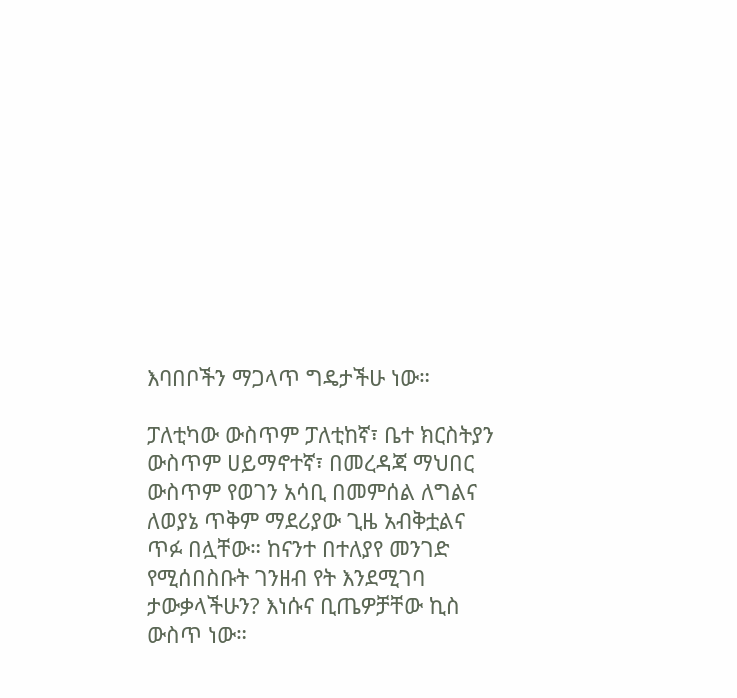እባበቦችን ማጋላጥ ግዴታችሁ ነው።

ፓለቲካው ውስጥም ፓለቲከኛ፣ ቤተ ክርስትያን ውስጥም ሀይማኖተኛ፣ በመረዳጃ ማህበር ውስጥም የወገን አሳቢ በመምሰል ለግልና ለወያኔ ጥቅም ማደሪያው ጊዜ አብቅቷልና ጥፉ በሏቸው። ከናንተ በተለያየ መንገድ የሚሰበስቡት ገንዘብ የት እንደሚገባ ታውቃላችሁን? እነሱና ቢጤዎቻቸው ኪስ ውስጥ ነው።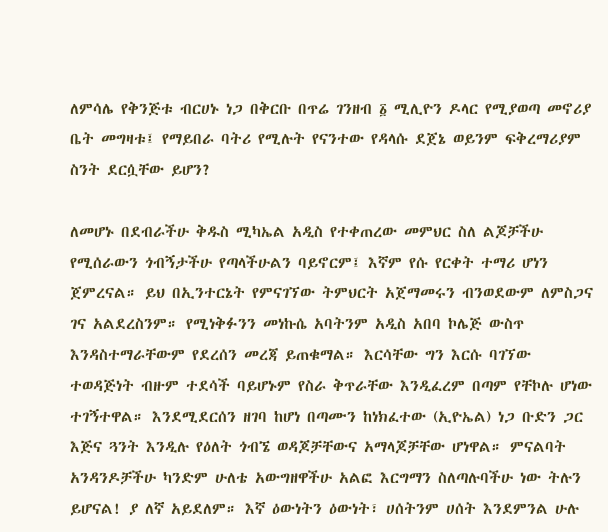ለምሳሌ የቅንጅቱ ብርሀኑ ነጋ በቅርቡ በጥሬ ገንዘብ ፩ ሚሊዮን ዶላር የሚያወጣ መኖሪያ ቤት መግዛቱ፤ የማይበራ ባትሪ የሚሉት የናንተው የዳላሱ ደጀኔ ወይንም ፍቅረማሪያም ስንት ደርሷቸው ይሆን?

ለመሆኑ በደብራችሁ ቅዱስ ሚካኤል አዲስ የተቀጠረው መምህር ስለ ልጆቻችሁ የሚሰራውን ጎብኝታችሁ የጣላችሁልን ባይኖርም፤ እኛም የሱ የርቀት ተማሪ ሆነን ጀምረናል። ይህ በኢንተርኔት የምናገኘው ትምህርት አጀማመሩን ብንወደውም ለምስጋና ገና አልደረስንም። የሚነቅፉንን መነኩሴ አባትንም አዲስ አበባ ኮሌጅ ውስጥ እንዳስተማራቸውም የደረሰን መረጃ ይጠቁማል። እርሳቸው ግን እርሱ ባገኘው ተወዳጅነት ብዙም ተደሳች ባይሆኑም የስራ ቅጥራቸው እንዲፈረም በጣም የቸኮሉ ሆነው ተገኝተዋል። እንደሚደርሰን ዘገባ ከሆነ በጣሙን ከነክፈተው (ኢዮኤል) ነጋ ቡድን ጋር እጅና ጓንት እንዲሉ የዕለት ጎብኜ ወዳጆቻቸውና አማላጆቻቸው ሆነዋል። ምናልባት አንዳንዶቻችሁ ካንድም ሁለቴ አውግዘዋችሁ አልፎ እርግማን ስለጣሉባችሁ ነው ትሉን ይሆናል! ያ ለኛ አይደለም። እኛ ዕውነትን ዕውነት፣ ሀሰትንም ሀሰት እንደምንል ሁሉ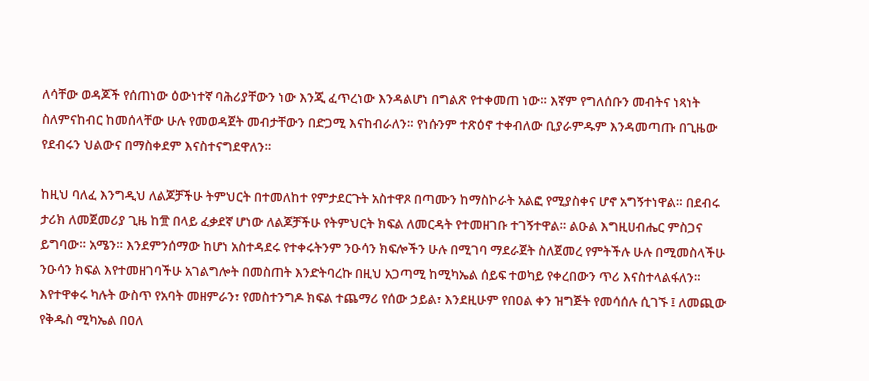ለሳቸው ወዳጆች የሰጠነው ዕውነተኛ ባሕሪያቸውን ነው እንጂ ፈጥረነው እንዳልሆነ በግልጽ የተቀመጠ ነው። እኛም የግለሰቡን መብትና ነጻነት ስለምናከብር ከመሰላቸው ሁሉ የመወዳጀት መብታቸውን በድጋሚ እናከብራለን። የነሱንም ተጽዕኖ ተቀብለው ቢያራምዱም እንዳመጣጡ በጊዜው የደብሩን ህልውና በማስቀደም እናስተናግደዋለን።

ከዚህ ባለፈ እንግዲህ ለልጆቻችሁ ትምህርት በተመለከተ የምታደርጉት አስተዋጾ በጣሙን ከማስኮራት አልፎ የሚያስቀና ሆኖ አግኝተነዋል። በደብሩ ታሪክ ለመጀመሪያ ጊዜ ከ፹ በላይ ፈቃደኛ ሆነው ለልጆቻችሁ የትምህርት ክፍል ለመርዳት የተመዘገቡ ተገኝተዋል። ልዑል እግዚሀብሔር ምስጋና ይግባው። አሜን። እንደምንሰማው ከሆነ አስተዳደሩ የተቀሩትንም ንዑሳን ክፍሎችን ሁሉ በሚገባ ማደራጀት ስለጀመረ የምትችሉ ሁሉ በሚመስላችሁ ንዑሳን ክፍል እየተመዘገባችሁ አገልግሎት በመስጠት እንድትባረኩ በዚህ አጋጣሚ ከሚካኤል ሰይፍ ተወካይ የቀረበውን ጥሪ እናስተላልፋለን። እየተዋቀሩ ካሉት ውስጥ የአባት መዘምራን፣ የመስተንግዶ ክፍል ተጨማሪ የሰው ኃይል፣ እንደዚሁም የበዐል ቀን ዝግጅት የመሳሰሉ ሲገኙ ፤ ለመጪው የቅዱስ ሚካኤል በዐለ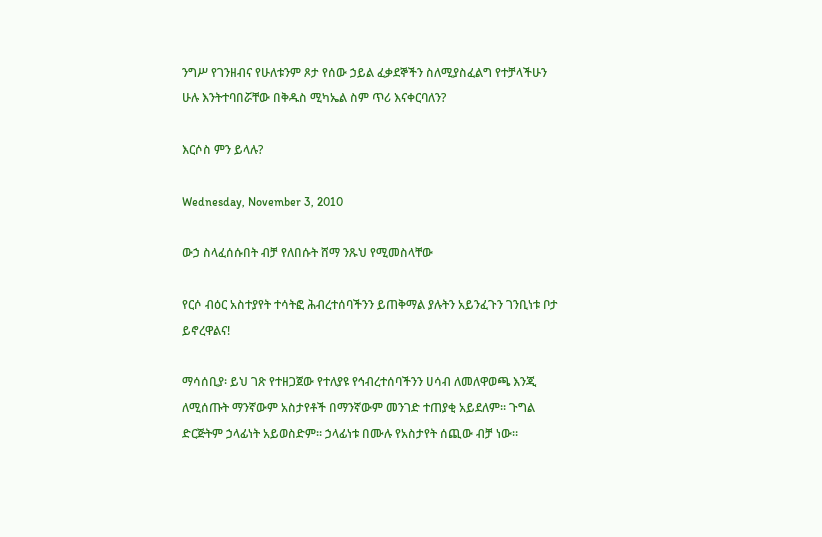ንግሥ የገንዘብና የሁለቱንም ጾታ የሰው ኃይል ፈቃደኞችን ስለሚያስፈልግ የተቻላችሁን ሁሉ እንትተባበሯቸው በቅዱስ ሚካኤል ስም ጥሪ እናቀርባለን?

እርሶስ ምን ይላሉ?

Wednesday, November 3, 2010

ውኃ ስላፈሰሱበት ብቻ የለበሱት ሸማ ንጹህ የሚመስላቸው

የርሶ ብዕር አስተያየት ተሳትፎ ሕብረተሰባችንን ይጠቅማል ያሉትን አይንፈጉን ገንቢነቱ ቦታ ይኖረዋልና!

ማሳሰቢያ፡ ይህ ገጽ የተዘጋጀው የተለያዩ የኅብረተሰባችንን ሀሳብ ለመለዋወጫ እንጂ ለሚሰጡት ማንኛውም አስታየቶች በማንኛውም መንገድ ተጠያቂ አይደለም። ጉግል ድርጅትም ኃላፊነት አይወስድም። ኃላፊነቱ በሙሉ የአስታየት ሰጪው ብቻ ነው።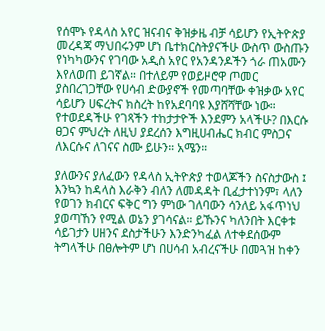የሰሞኑ የዳላስ አየር ዝናብና ቅዝቃዜ ብቻ ሳይሆን የኢትዮጵያ መረዳጃ ማህበሩንም ሆነ ቤተክርስትያናችሁ ውስጥ ውስጡን የነካካውንና የገባው አዲስ አየር የአንዳንዶችን ጎራ ጠአሙን እየለወጠ ይገኛል። በተለይም የወይዞሮዋ ጦመር ያስበረገጋቸው የሀሳብ ድውያኖች የመጣባቸው ቀዝቃው አየር ሳይሆን ሀፍረትና ክስረት ከየአደባባዩ እያሸሻቸው ነው። የተወደዳችሁ የገጻችን ተከታታዮች እንደምን አላችሁ? በእርሱ ፀጋና ምህረት ለዚህ ያደረሰን እግዚሀብሔር ክብር ምስጋና ለእርሱና ለገናና ስሙ ይሁን። አሜን።

ያለውንና ያለፈውን የዳላስ ኢትዮጵያ ተወላጆችን ስናስታውስ ፤ እንኳን ከዳላስ እራቅን ብለን ለመዳዳት ቢፈታተነንም፣ ላለን የወገን ክብርና ፍቅር ግን ምነው ገለባውን ሳንለይ አፋጥነህ ያወጣኸን የሚል ወኔን ያገሳናል። ይኹንና ካለንበት እርቀቱ ሳይገታን ሀዘንና ደስታችሁን እንድንካፈል ለተቀደሰውም ትግላችሁ በፀሎትም ሆነ በሀሳብ አብረናችሁ በመጓዝ ከቀን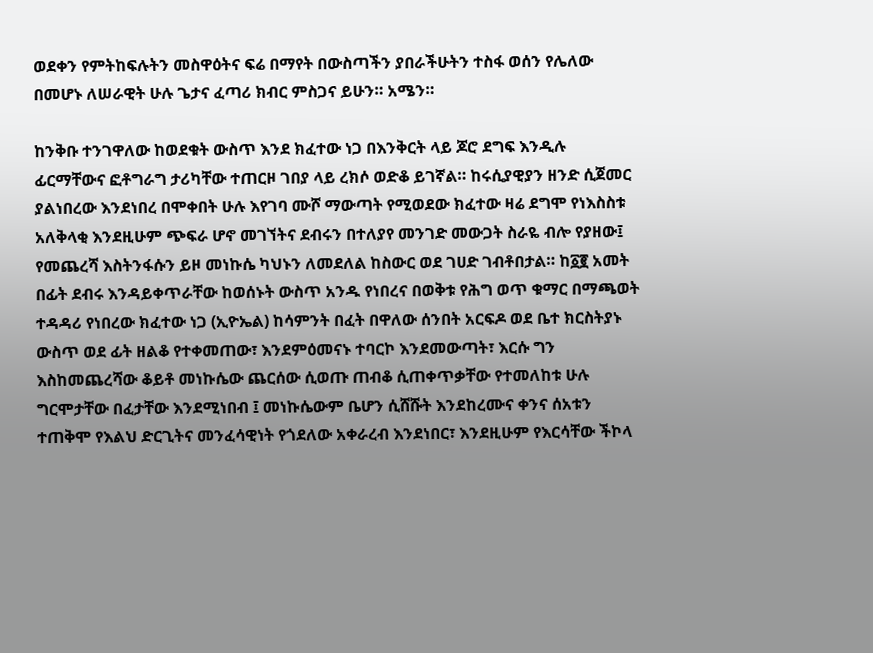ወደቀን የምትከፍሉትን መስዋዕትና ፍሬ በማየት በውስጣችን ያበራችሁትን ተስፋ ወሰን የሌለው በመሆኑ ለሠራዊት ሁሉ ጌታና ፈጣሪ ክብር ምስጋና ይሁን። አሜን።

ከንቅቡ ተንገዋለው ከወደቁት ውስጥ እንደ ክፈተው ነጋ በእንቅርት ላይ ጆሮ ደግፍ እንዲሉ ፊርማቸውና ፎቶግራግ ታሪካቸው ተጠርዞ ገበያ ላይ ረክሶ ወድቆ ይገኛል። ከሩሲያዊያን ዘንድ ሲጀመር ያልነበረው እንደነበረ በሞቀበት ሁሉ እየገባ ሙሾ ማውጣት የሚወደው ክፈተው ዛሬ ደግሞ የነእስስቱ አለቅላቂ እንደዚሁም ጭፍራ ሆኖ መገኘትና ደብሩን በተለያየ መንገድ መውጋት ስራዬ ብሎ የያዘው፤ የመጨረሻ እስትንፋሱን ይዞ መነኩሴ ካህኑን ለመደለል ከስውር ወደ ገሀድ ገብቶበታል። ከ፩፪ አመት በፊት ደብሩ እንዳይቀጥራቸው ከወሰኑት ውስጥ አንዱ የነበረና በወቅቱ የሕግ ወጥ ቁማር በማጫወት ተዳዳሪ የነበረው ክፈተው ነጋ (ኢዮኤል) ከሳምንት በፈት በዋለው ሰንበት አርፍዶ ወደ ቤተ ክርስትያኑ ውስጥ ወደ ፊት ዘልቆ የተቀመጠው፣ እንደምዕመናኑ ተባርኮ እንደመውጣት፣ እርሱ ግን እስከመጨረሻው ቆይቶ መነኩሴው ጨርሰው ሲወጡ ጠብቆ ሲጠቀጥቃቸው የተመለከቱ ሁሉ ግርሞታቸው በፈታቸው እንደሚነበብ ፤ መነኩሴውም ቤሆን ሲሸሹት እንደከረሙና ቀንና ሰአቱን ተጠቅሞ የእልህ ድርጊትና መንፈሳዊነት የጎደለው አቀራረብ እንደነበር፣ እንደዚሁም የእርሳቸው ችኮላ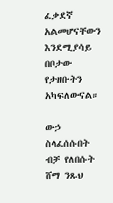ፈቃደኛ አልመሆናቸውን እንደሚያሳይ በቦታው የታዘቡትን አካፍለውናል።

ውኃ ስላፈሰሱበት ብቻ የለበሱት ሸማ ንጹህ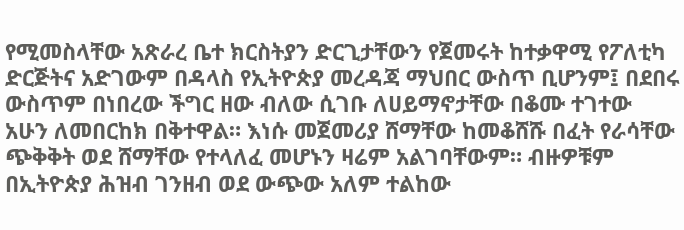የሚመስላቸው አጽራረ ቤተ ክርስትያን ድርጊታቸውን የጀመሩት ከተቃዋሚ የፖለቲካ ድርጅትና አድገውም በዳላስ የኢትዮጵያ መረዳጃ ማህበር ውስጥ ቢሆንም፤ በደበሩ ውስጥም በነበረው ችግር ዘው ብለው ሲገቡ ለሀይማኖታቸው በቆሙ ተገተው አሁን ለመበርከክ በቅተዋል። እነሱ መጀመሪያ ሸማቸው ከመቆሸሹ በፈት የራሳቸው ጭቅቅት ወደ ሸማቸው የተላለፈ መሆኑን ዛሬም አልገባቸውም። ብዙዎቹም በኢትዮጵያ ሕዝብ ገንዘብ ወደ ውጭው አለም ተልከው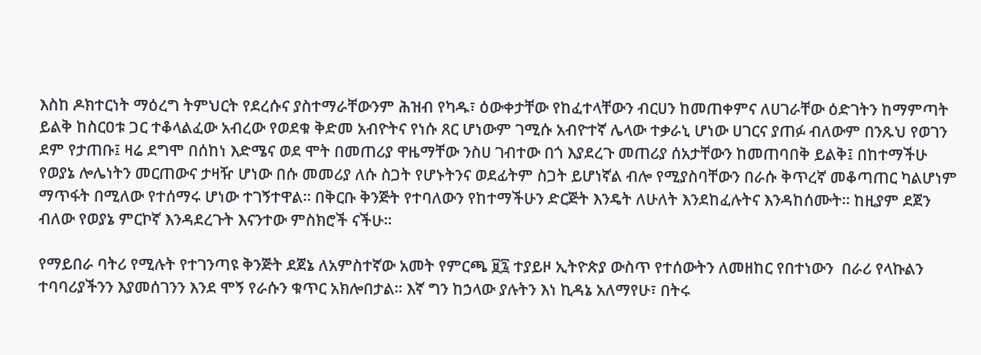እስከ ዶክተርነት ማዕረግ ትምህርት የደረሱና ያስተማራቸውንም ሕዝብ የካዱ፣ ዕውቀታቸው የከፈተላቸውን ብርሀን ከመጠቀምና ለሀገራቸው ዕድገትን ከማምጣት ይልቅ ከስርዐቱ ጋር ተቆላልፈው አብረው የወደቁ ቅድመ አብዮትና የነሱ ጸር ሆነውም ገሚሱ አብዮተኛ ሌላው ተቃራኒ ሆነው ሀገርና ያጠፉ ብለውም በንጹህ የወገን ደም የታጠቡ፤ ዛሬ ደግሞ በሰከነ እድሜና ወደ ሞት በመጠሪያ ዋዜማቸው ንስሀ ገብተው በጎ እያደረጉ መጠሪያ ሰአታቸውን ከመጠባበቅ ይልቅ፤ በከተማችሁ የወያኔ ሎሌነትን መርጠውና ታዛዥ ሆነው በሱ መመሪያ ለሱ ስጋት የሆኑትንና ወደፊትም ስጋት ይሆነኛል ብሎ የሚያስባቸውን በራሱ ቅጥረኛ መቆጣጠር ካልሆነም ማጥፋት በሚለው የተሰማሩ ሆነው ተገኝተዋል። በቅርቡ ቅንጅት የተባለውን የከተማችሁን ድርጅት እንዴት ለሁለት እንደከፈሉትና እንዳከሰሙት። ከዚያም ደጀን ብለው የወያኔ ምርኮኛ እንዳደረጉት እናንተው ምስክሮች ናችሁ።

የማይበራ ባትሪ የሚሉት የተገንጣዩ ቅንጅት ደጀኔ ለአምስተኛው አመት የምርጫ ፱፯ ተያይዞ ኢትዮጵያ ውስጥ የተሰውትን ለመዘከር የበተነውን  በራሪ የላኩልን ተባባሪያችንን እያመሰገንን እንደ ሞኝ የራሱን ቁጥር አክሎበታል። እኛ ግን ከኃላው ያሉትን እነ ኪዳኔ አለማየሁ፣ በትሩ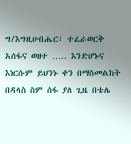ግ/እግዚሀብሔር፣ ተፈራወርቅ አሰፋና ወዘተ ….. እንድሆኑና እነርሱም ይህንኑ ቀን በማስመልከት በዳላስ ስም ሰፋ ያለ ጊዜ በቴሌ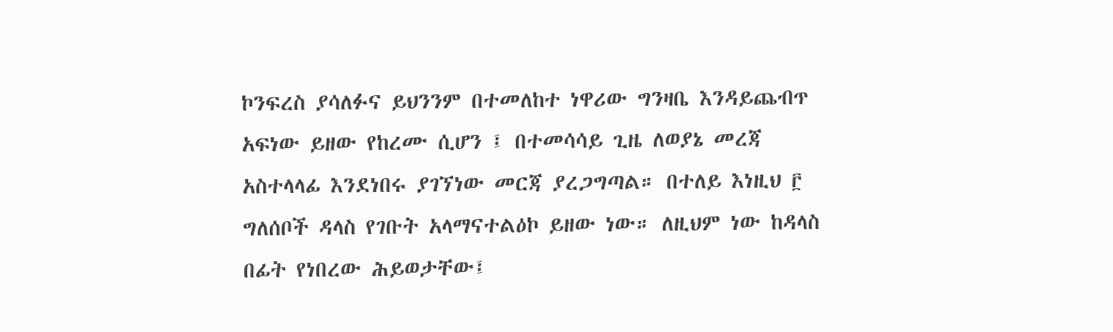ኮንፍረስ ያሳለፉና ይህንንም በተመለከተ ነዋሪው ግንዛቤ እንዳይጨብጥ አፍነው ይዘው የከረሙ ሲሆን ፤ በተመሳሳይ ጊዜ ለወያኔ መረጃ አስተላላፊ እንደነበሩ ያገኘነው መርጃ ያረጋግጣል። በተለይ እነዚህ ፫ ግለሰቦች ዳላስ የገቡት አላማናተልዕኮ ይዘው ነው። ለዚህም ነው ከዳላስ በፊት የነበረው ሕይወታቸው፤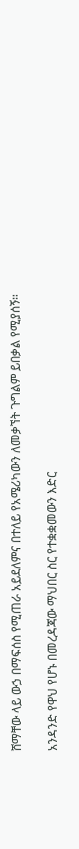ሸማቸው ላይ ውኃ በማፍሰስ የሚጠራ አይደለምና በተለይ የአሜሪካውን ለመቃኘት ጉግልም ይበቃል የሚያሰኝ።

አንዳንድ የዋህ የሆኑ በመረዳጃው ማህበር ስር የተቋቋመውን እድር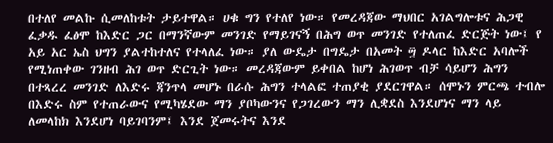በተለየ መልኩ ሲመለከቱት ታይተዋል። ሀቁ ግን የተለየ ነው። የመረዳጃው ማህበር አገልግሎቱና ሕጋዊ ፈቃዱ ፈፅሞ ከእድር ጋር በማንኛውም መንገድ የማይገናኝ በሕግ ወጥ መንገድ የተለጠፈ ድርጅት ነው፤ የ አይ አር ኤስ ህግን ያልተከተለና የተላለፈ ነው። ያለ ውዴታ በግዴታ በአመት ፵ ዶላር ከእድር አባሎች የሚነጠቀው ገንዘብ ሕገ ወጥ ድርጊት ነው። መረዳጃውም ይቀበል ከሆነ ሕገወጥ ብቻ ሳይሆን ሕግን በተጻረረ መንገድ ለእድሩ ጃንጥላ መሆኑ በራሱ ሕግን ተላልፎ ተጠያቂ ያደርገዋል። ሰሞኑን ምርጫ ተብሎ በእድሩ ስም የተጠራውና የሚካሄደው ማን ያቦካውንና የጋገረውን ማን ሊቋደስ እንደሆነና ማን ላይ ለመላከክ እንደሆነ ባይገባንም፤ እንደ ጀመሩትና እንደ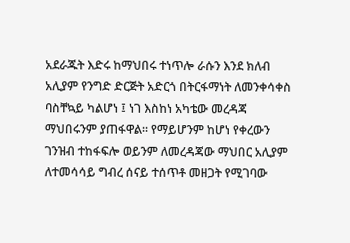አደራጁት እድሩ ከማህበሩ ተነጥሎ ራሱን እንደ ክለብ አሊያም የንግድ ድርጅት አድርጎ በትርፋማነት ለመንቀሳቀስ ባስቸኳይ ካልሆነ ፤ ነገ እስከነ አካቴው መረዳጃ ማህበሩንም ያጠፋዋል። የማይሆንም ከሆነ የቀረውን ገንዝብ ተከፋፍሎ ወይንም ለመረዳጃው ማህበር አሊያም ለተመሳሳይ ግብረ ሰናይ ተሰጥቶ መዘጋት የሚገባው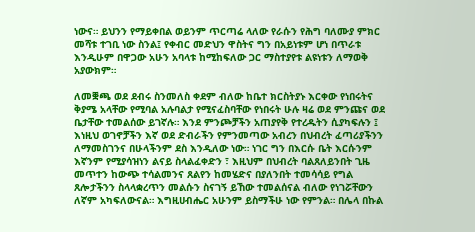ነውና። ይህንን የማይቀበል ወይንም ጥርጣሬ ላለው የራሱን የሕግ ባለሙያ ምክር መሻቱ ተገቢ ነው ስንል፤ የቀብር መድህን ዋስትና ግን በአይነቱም ሆነ በጥራቱ እንዲሁም በዋጋው አሁን አባላቱ ከሚከፍለው ጋር ማስተያየቱ ልዩነቱን ለማወቅ አያውክም።

ለመቛጫ ወደ ደብሩ ስንመለስ ቀደም ብለው ከቤተ ክርስትያኑ እርቀው የነበሩትና ቅያሜ አላቸው የሚባል አሉባልታ የሚናፈስባቸው የነበሩት ሁሉ ዛሬ ወደ ምንጩና ወደ ቤታቸው ተመልሰው ይገኛሉ። እንደ ምንጮቻችን አጠያየቅ የተረዱትን ሲያካፍሉን ፤ እነዚህ ወገኖቻችን እኛ ወደ ድብራችን የምንመጣው አብረን በህብረት ፈጣሪያችንን ለማመስገንና በሁላችንም ደስ እንዲለው ነው። ነገር ግን በእርሱ ቤት እርሱንም እኛንም የሚያሳዝነን ልናይ ስላልፈቀድን ፣ እዚህም በህብረት ባልጸለይንበት ጊዜ መጥተን ከውጭ ተሳልመንና ጸልየን ከመሄድና በያለንበት ተመሳሳይ የግል ጸሎታችንን ስላላቋረጥን መልሱን ስናገኝ ይኸው ተመልሰናል ብለው የነገሯቸውን ለኛም አካፍለውናል። እግዚሀብሔር አሁንም ይስማችሁ ነው የምንል። በሌላ በኩል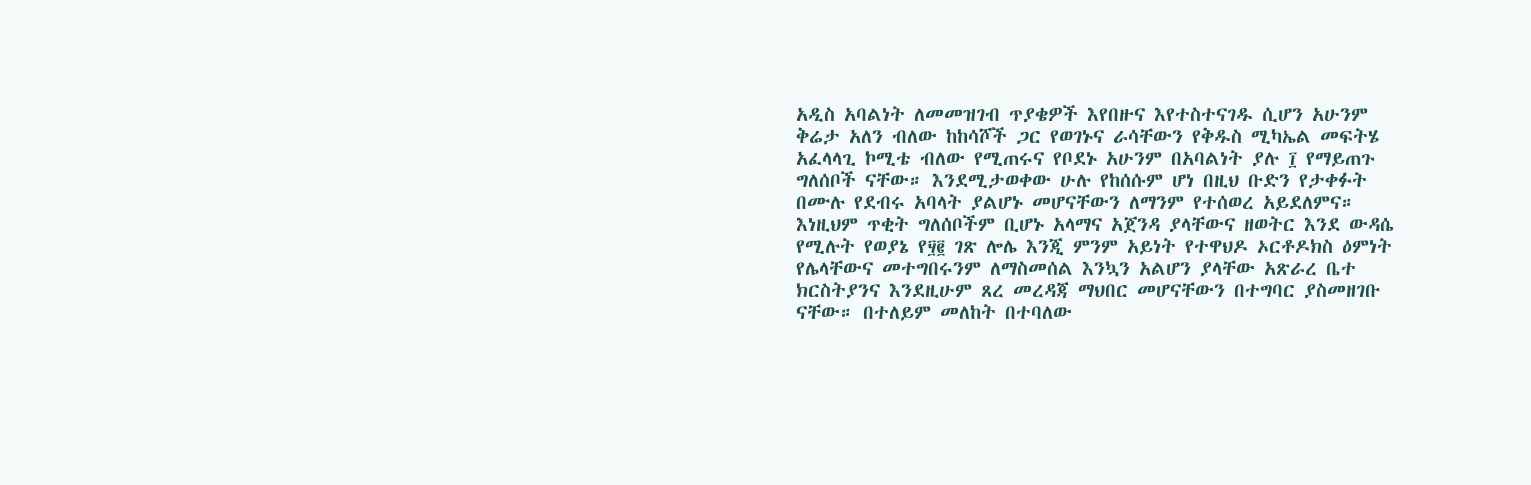አዲስ አባልነት ለመመዝገብ ጥያቄዎች እየበዙና እየተስተናገዱ ሲሆን አሁንም ቅሬታ አለን ብለው ከከሳሾች ጋር የወገኑና ራሳቸውን የቅዱስ ሚካኤል መፍትሄ አፈላላጊ ኮሚቴ ብለው የሚጠሩና የቦደኑ አሁንም በአባልነት ያሉ ፲ የማይጠጉ ግለሰቦች ናቸው። እንደሚታወቀው ሁሉ የከሰሱም ሆነ በዚህ ቡድን የታቀፉት በሙሉ የደብሩ አባላት ያልሆኑ መሆናቸውን ለማንም የተሰወረ አይደለምና። እነዚህም ጥቂት ግለሰቦችም ቢሆኑ አላማና አጀንዳ ያላቸውና ዘወትር እንደ ውዳሴ የሚሉት የወያኔ የ፶፪ ገጽ ሎሌ እንጂ ምንም አይነት የተዋህዶ ኦርቶዶክስ ዕምነት የሌላቸውና መተግበሩንም ለማስመሰል እንኳን አልሆን ያላቸው አጽራረ ቤተ ክርስትያንና እንደዚሁም ጸረ መረዳጃ ማህበር መሆናቸውን በተግባር ያስመዘገቡ ናቸው። በተለይም መለከት በተባለው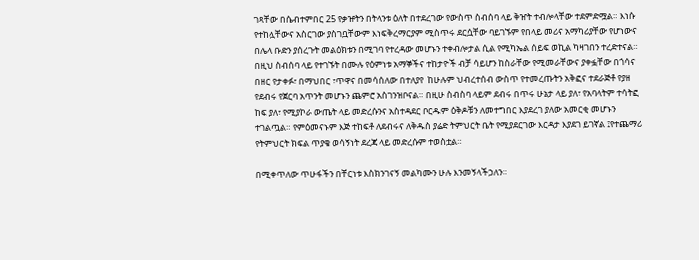ገጻቸው በሴብተምበር 25 የቃዡትን በትላንቱ ዕለት በተደረገው የውስጥ ስብሰባ ላይ ቅዠት ተብሎላቸው ተደምድሟል። እነሱ የተከሏቸውና አስርገው ያስገቧቸውም እነፍቅረማርያም ሚስጥሩ ደርሷቸው ባይገኙም የበላይ መሪና አማካሪያቸው የሆነውና በሌላ ቡድን ያሰረጉት መልዕክቱን በሚገባ የተረዳው መሆኑን ተቀብሎታል ሲል የሚካኤል ሰይፍ ወኪል ካዛገበን ተረድተናል። በዚህ ስብሰባ ላይ የተገኙት በሙሉ የዕምነቱ አማኞችና ተከታዮች ብቻ ሳይሆን ከስራቸው የሚመራቸውና ያቀፏቸው በጎሳና በዘር የታቀፉ፣ በማህበር ፣ጥዋና በመሳሰለው በተለያየ  ከሁሉም ህብረተሰብ ውስጥ የተመረጡትን አቅፎና ተደራጅቶ የያዘ የደብሩ የጀርባ አጥንት መሆኑን ጨምሮ አስገንዝቦናል። በዚሁ ስብስባ ላይም ደብሩ በጥሩ ሁኔታ ላይ ያለ፣ የአባላትም ተሳትፎ ከፍ ያለ፣ የሚያኮራ ውጤት ላይ መድረሱንና አስተዳደር ቦርዱም ዕቅዶቹን ለመተግበር እያደረገ ያለው አመርቂ መሆኑን ተገልጧል። የምዕመናኑም እጅ ተከፍቶ ለደብሩና ለቅዱስ ያሬድ ትምህርት ቤት የሚያደርገው እርዳታ እያደገ ይገኛል ፤የተጨማሪ የትምህርት ክፍል ጥያቄ ወሳኝነት ደረጃ ላይ መድረሱም ተወስቷል።

በሚቀጥለው ጥሁፋችን በቸርነቱ እስክንገናኝ መልካሙን ሁሉ እንመኝላችኃለን።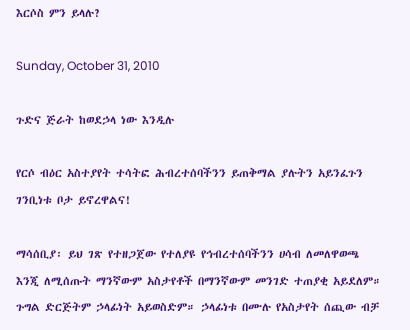እርሶስ ምን ይላሉ?

Sunday, October 31, 2010

ጉድና ጅራት ከወደኃላ ነው እንዲሉ

የርሶ ብዕር አስተያየት ተሳትፎ ሕብረተሰባችንን ይጠቅማል ያሉትን አይንፈጉን ገንቢነቱ ቦታ ይኖረዋልና!

ማሳሰቢያ፡ ይህ ገጽ የተዘጋጀው የተለያዩ የኅብረተሰባችንን ሀሳብ ለመለዋወጫ እንጂ ለሚሰጡት ማንኛውም አስታየቶች በማንኛውም መንገድ ተጠያቂ አይደለም። ጉግል ድርጅትም ኃላፊነት አይወስድም። ኃላፊነቱ በሙሉ የአስታየት ሰጪው ብቻ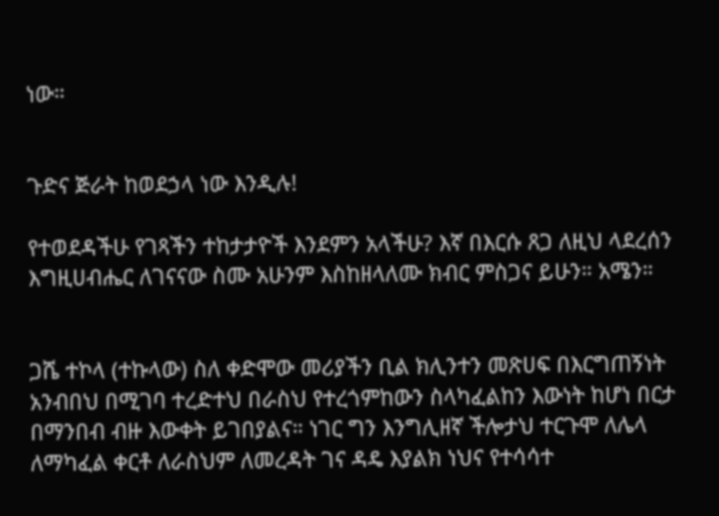ነው።


ጉድና ጅራት ከወደኃላ ነው እንዲሉ!

የተወደዳችሁ የገጻችን ተከታታዮች እንደምን አላችሁ? እኛ በእርሱ ጸጋ ለዚህ ላደረሰን እግዚሀብሔር ለገናናው ስሙ አሁንም እስከዘላለሙ ክብር ምስጋና ይሁን። አሜን።


ጋሼ ተኮላ (ተኩላው) ስለ ቀድሞው መሪያችን ቢል ክሊንተን መጽሀፍ በእርግጠኝነት አንብበህ በሚገባ ተረድተህ በራስህ የተረጎምከውን ስላካፈልከን እውነት ከሆነ በርታ በማንበብ ብዙ እውቀት ይገበያልና። ነገር ግን እንግሊዘኛ ችሎታህ ተርጉሞ ለሌላ ለማካፈል ቀርቶ ለራስህም ለመረዳት ገና ዳዴ እያልክ ነህና የተሳሳተ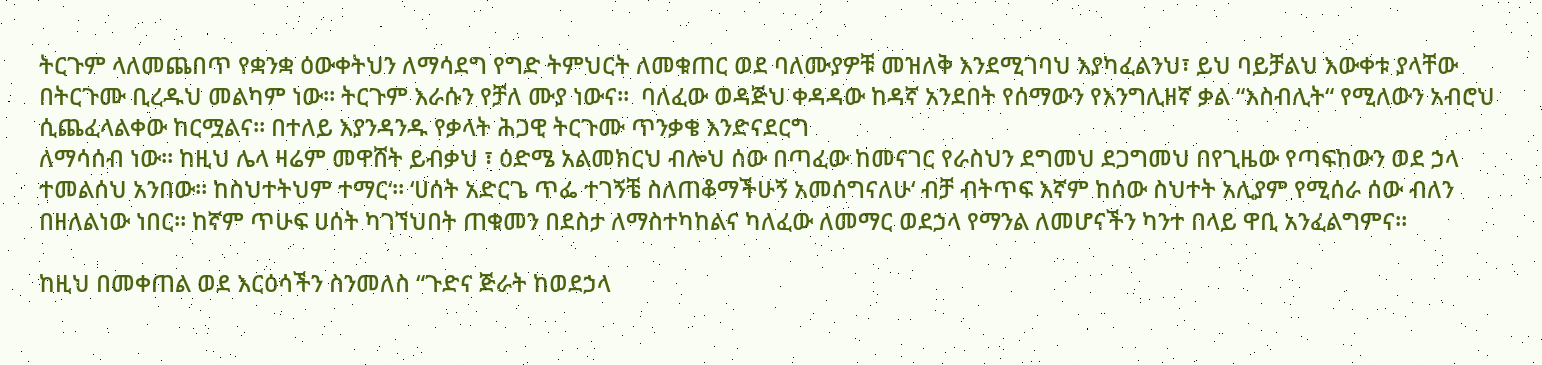ትርጉም ላለመጨበጥ የቋንቋ ዕውቀትህን ለማሳደግ የግድ ትምህርት ለመቁጠር ወደ ባለሙያዎቹ መዝለቅ እንደሚገባህ እያካፈልንህ፣ ይህ ባይቻልህ እውቀቱ ያላቸው በትርጉሙ ቢረዱህ መልካም ነው። ትርጉም እራሱን የቻለ ሙያ ነውና።  ባለፈው ወዳጅህ ቀዳዳው ከዳኛ አንደበት የሰማውን የእንግሊዘኛ ቃል “እስብሊት“ የሚለውን አብሮህ ሲጨፈላልቀው ከርሟልና። በተለይ እያንዳንዱ የቃላት ሕጋዊ ትርጉሙ ጥንቃቄ እንድናደርግ
ለማሳሰብ ነው። ከዚህ ሌላ ዛሬም መዋሸት ይብቃህ ፣ ዕድሜ አልመክርህ ብሎህ ሰው በጣፈው ከመናገር የራስህን ደግመህ ደጋግመህ በየጊዜው የጣፍከውን ወደ ኃላ ተመልሰህ አንበው። ከስህተትህም ተማር‘። ‘ሀሰት አድርጌ ጥፌ ተገኝቼ ስለጠቆማችሁኝ አመሰግናለሁ‘ ብቻ ብትጥፍ እኛም ከሰው ስህተት አሊያም የሚሰራ ሰው ብለን በዘለልነው ነበር። ከኛም ጥሁፍ ሀሰት ካገኘህበት ጠቁመን በደስታ ለማስተካከልና ካለፈው ለመማር ወደኃላ የማንል ለመሆናችን ካንተ በላይ ዋቢ አንፈልግምና።

ከዚህ በመቀጠል ወደ እርዕሳችን ስንመለስ “ጉድና ጅራት ከወደኃላ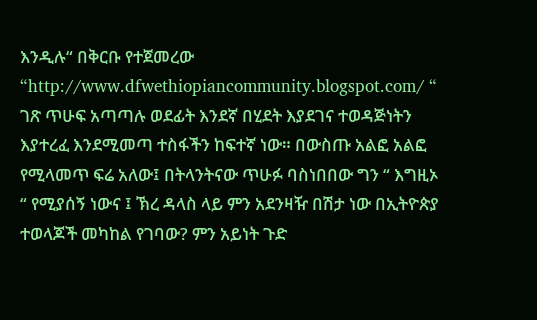እንዲሉ“ በቅርቡ የተጀመረው “http://www.dfwethiopiancommunity.blogspot.com/ “ ገጽ ጥሁፍ አጣጣሉ ወደፊት እንደኛ በሂደት እያደገና ተወዳጅነትን እያተረፈ እንደሚመጣ ተስፋችን ከፍተኛ ነው። በውስጡ አልፎ አልፎ የሚላመጥ ፍሬ አለው፤ በትላንትናው ጥሁፉ ባስነበበው ግን “ እግዚኦ “ የሚያሰኝ ነውና ፤ ኽረ ዳላስ ላይ ምን አደንዛዥ በሽታ ነው በኢትዮጵያ ተወላጆች መካከል የገባው? ምን አይነት ጉድ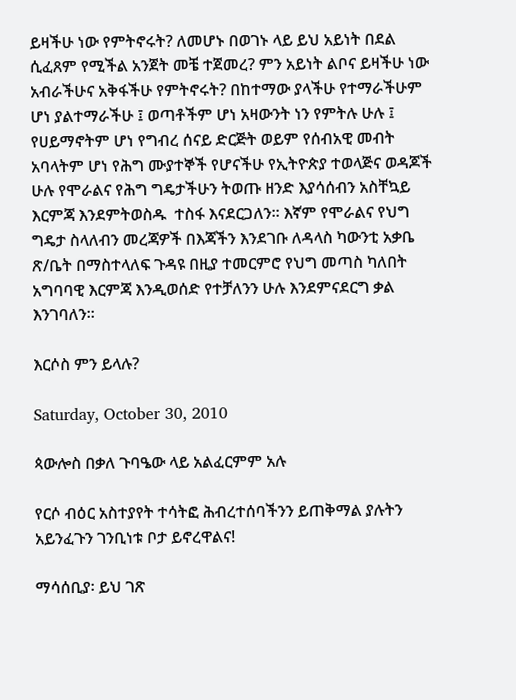ይዛችሁ ነው የምትኖሩት? ለመሆኑ በወገኑ ላይ ይህ አይነት በደል ሲፈጸም የሚችል አንጀት መቼ ተጀመረ? ምን አይነት ልቦና ይዛችሁ ነው አብራችሁና አቅፋችሁ የምትኖሩት? በከተማው ያላችሁ የተማራችሁም ሆነ ያልተማራችሁ ፤ ወጣቶችም ሆነ አዛውንት ነን የምትሉ ሁሉ ፤ የሀይማኖትም ሆነ የግብረ ሰናይ ድርጅት ወይም የሰብአዊ መብት አባላትም ሆነ የሕግ ሙያተኞች የሆናችሁ የኢትዮጵያ ተወላጅና ወዳጆች ሁሉ የሞራልና የሕግ ግዴታችሁን ትወጡ ዘንድ እያሳሰብን አስቸኳይ እርምጃ እንደምትወስዱ  ተስፋ እናደርጋለን። እኛም የሞራልና የህግ ግዴታ ስላለብን መረጃዎች በእጃችን እንደገቡ ለዳላስ ካውንቲ አቃቤ ጽ/ቤት በማስተላለፍ ጉዳዩ በዚያ ተመርምሮ የህግ መጣስ ካለበት አግባባዊ እርምጃ እንዲወሰድ የተቻለንን ሁሉ እንደምናደርግ ቃል እንገባለን።

እርሶስ ምን ይላሉ?

Saturday, October 30, 2010

ጳውሎስ በቃለ ጉባዔው ላይ አልፈርምም አሉ

የርሶ ብዕር አስተያየት ተሳትፎ ሕብረተሰባችንን ይጠቅማል ያሉትን አይንፈጉን ገንቢነቱ ቦታ ይኖረዋልና!

ማሳሰቢያ፡ ይህ ገጽ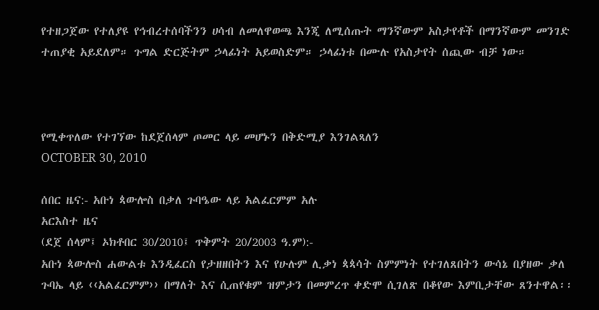የተዘጋጀው የተለያዩ የኅብረተሰባችንን ሀሳብ ለመለዋወጫ እንጂ ለሚሰጡት ማንኛውም አስታየቶች በማንኛውም መንገድ ተጠያቂ አይደለም። ጉግል ድርጅትም ኃላፊነት አይወስድም። ኃላፊነቱ በሙሉ የአስታየት ሰጪው ብቻ ነው።



የሚቀጥለው የተገኘው ከደጀሰላም ጦመር ላይ መሆኑን በቅድሚያ እንገልጻለን
OCTOBER 30, 2010

ሰበር ዜና:- አቡነ ጳውሎስ በቃለ ጉባዔው ላይ አልፈርምም አሉ
አርእስተ ዜና
(ደጀ ሰላም፤ ኦክቶበር 30/2010፤ ጥቅምት 20/2003 ዓ.ም):-
አቡነ ጳውሎስ ሐውልቱ እንዲፈርስ የታዘዘበትን እና የሁሉም ሊቃነ ጳጳሳት ስምምነት የተገለጸበትን ውሳኔ በያዘው ቃለ ጉባኤ ላይ ‹‹አልፈርምም›› በማለት እና ሲጠየቁም ዝምታን በመምረጥ ቀድሞ ሲገለጽ በቆየው እምቢታቸው ጸንተዋል፡፡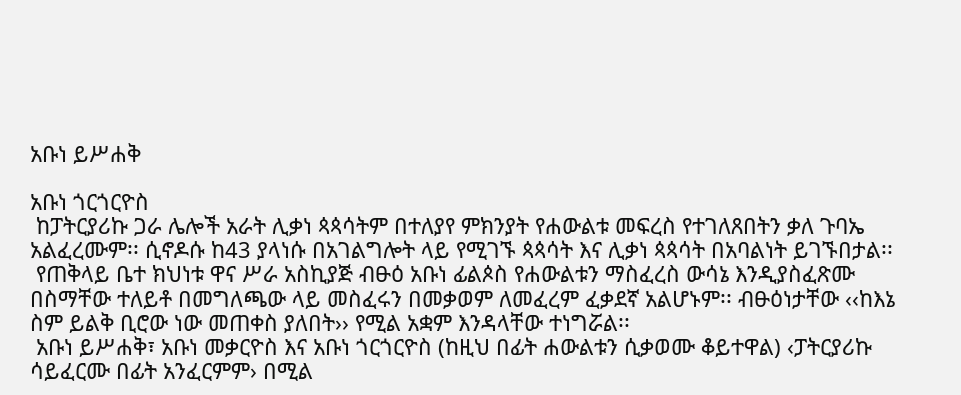አቡነ ይሥሐቅ

አቡነ ጎርጎርዮስ
 ከፓትርያሪኩ ጋራ ሌሎች አራት ሊቃነ ጳጳሳትም በተለያየ ምክንያት የሐውልቱ መፍረስ የተገለጸበትን ቃለ ጉባኤ አልፈረሙም፡፡ ሲኖዶሱ ከ43 ያላነሱ በአገልግሎት ላይ የሚገኙ ጳጳሳት እና ሊቃነ ጳጳሳት በአባልነት ይገኙበታል፡፡
 የጠቅላይ ቤተ ክህነቱ ዋና ሥራ አስኪያጅ ብፁዕ አቡነ ፊልጶስ የሐውልቱን ማስፈረስ ውሳኔ እንዲያስፈጽሙ በስማቸው ተለይቶ በመግለጫው ላይ መስፈሩን በመቃወም ለመፈረም ፈቃደኛ አልሆኑም፡፡ ብፁዕነታቸው ‹‹ከእኔ ስም ይልቅ ቢሮው ነው መጠቀስ ያለበት›› የሚል አቋም እንዳላቸው ተነግሯል፡፡
 አቡነ ይሥሐቅ፣ አቡነ መቃርዮስ እና አቡነ ጎርጎርዮስ (ከዚህ በፊት ሐውልቱን ሲቃወሙ ቆይተዋል) ‹ፓትርያሪኩ ሳይፈርሙ በፊት አንፈርምም› በሚል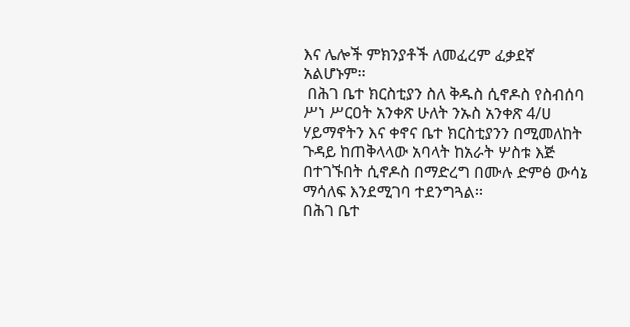እና ሌሎች ምክንያቶች ለመፈረም ፈቃደኛ አልሆኑም፡፡
 በሕገ ቤተ ክርስቲያን ስለ ቅዱስ ሲኖዶስ የስብሰባ ሥነ ሥርዐት አንቀጽ ሁለት ንኡስ አንቀጽ 4/ሀ ሃይማኖትን እና ቀኖና ቤተ ክርስቲያንን በሚመለከት ጉዳይ ከጠቅላላው አባላት ከአራት ሦስቱ እጅ በተገኙበት ሲኖዶስ በማድረግ በሙሉ ድምፅ ውሳኔ ማሳለፍ እንደሚገባ ተደንግጓል፡፡
በሕገ ቤተ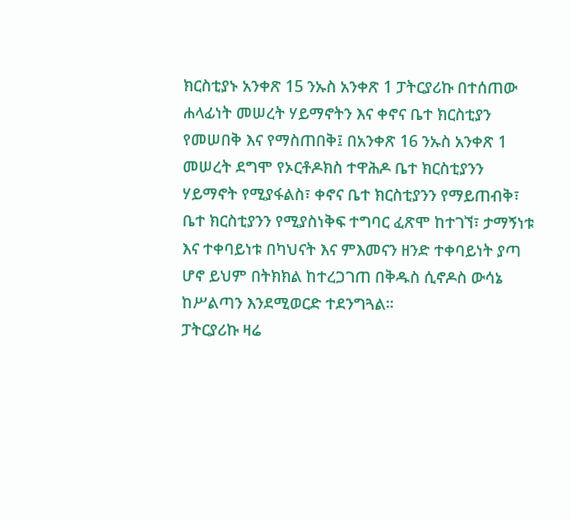ክርስቲያኑ አንቀጽ 15 ንኡስ አንቀጽ 1 ፓትርያሪኩ በተሰጠው ሐላፊነት መሠረት ሃይማኖትን እና ቀኖና ቤተ ክርስቲያን የመሠበቅ እና የማስጠበቅ፤ በአንቀጽ 16 ንኡስ አንቀጽ 1 መሠረት ደግሞ የኦርቶዶክስ ተዋሕዶ ቤተ ክርስቲያንን ሃይማኖት የሚያፋልስ፣ ቀኖና ቤተ ክርስቲያንን የማይጠብቅ፣ ቤተ ክርስቲያንን የሚያስነቅፍ ተግባር ፈጽሞ ከተገኘ፣ ታማኝነቱ እና ተቀባይነቱ በካህናት እና ምእመናን ዘንድ ተቀባይነት ያጣ ሆኖ ይህም በትክክል ከተረጋገጠ በቅዱስ ሲኖዶስ ውሳኔ ከሥልጣን እንደሚወርድ ተደንግጓል፡፡
ፓትርያሪኩ ዛሬ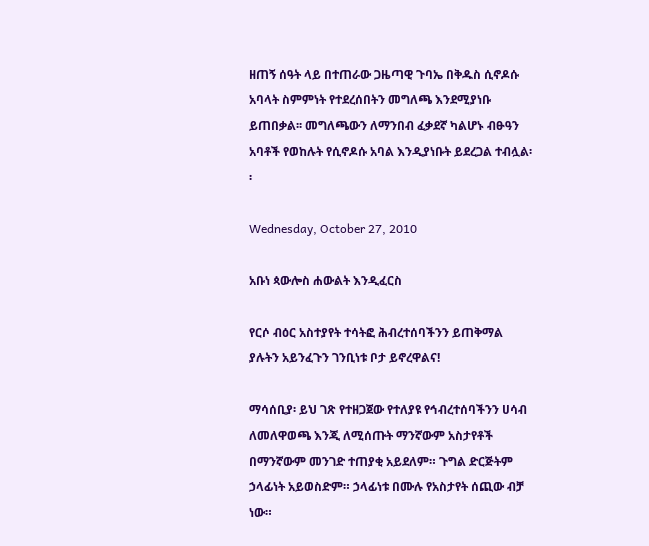ዘጠኝ ሰዓት ላይ በተጠራው ጋዜጣዊ ጉባኤ በቅዱስ ሲኖዶሱ አባላት ስምምነት የተደረሰበትን መግለጫ እንደሚያነቡ ይጠበቃል፡፡ መግለጫውን ለማንበብ ፈቃደኛ ካልሆኑ ብፁዓን አባቶች የወከሉት የሲኖዶሱ አባል እንዲያነቡት ይደረጋል ተብሏል፡፡

Wednesday, October 27, 2010

አቡነ ጳውሎስ ሐውልት እንዲፈርስ

የርሶ ብዕር አስተያየት ተሳትፎ ሕብረተሰባችንን ይጠቅማል ያሉትን አይንፈጉን ገንቢነቱ ቦታ ይኖረዋልና!

ማሳሰቢያ፡ ይህ ገጽ የተዘጋጀው የተለያዩ የኅብረተሰባችንን ሀሳብ ለመለዋወጫ እንጂ ለሚሰጡት ማንኛውም አስታየቶች በማንኛውም መንገድ ተጠያቂ አይደለም። ጉግል ድርጅትም ኃላፊነት አይወስድም። ኃላፊነቱ በሙሉ የአስታየት ሰጪው ብቻ ነው።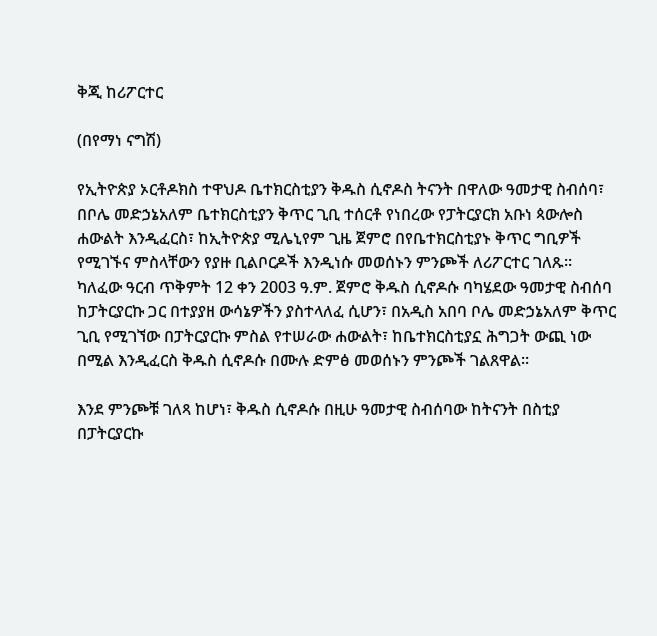ቅጂ ከሪፖርተር

(በየማነ ናግሽ)

የኢትዮጵያ ኦርቶዶክስ ተዋህዶ ቤተክርስቲያን ቅዱስ ሲኖዶስ ትናንት በዋለው ዓመታዊ ስብሰባ፣ በቦሌ መድኃኔአለም ቤተክርስቲያን ቅጥር ጊቢ ተሰርቶ የነበረው የፓትርያርክ አቡነ ጳውሎስ ሐውልት እንዲፈርስ፣ ከኢትዮጵያ ሚሌኒየም ጊዜ ጀምሮ በየቤተክርስቲያኑ ቅጥር ግቢዎች የሚገኙና ምስላቸውን የያዙ ቢልቦርዶች እንዲነሱ መወሰኑን ምንጮች ለሪፖርተር ገለጹ፡፡ ካለፈው ዓርብ ጥቅምት 12 ቀን 2003 ዓ.ም. ጀምሮ ቅዱስ ሲኖዶሱ ባካሄደው ዓመታዊ ስብሰባ ከፓትርያርኩ ጋር በተያያዘ ውሳኔዎችን ያስተላለፈ ሲሆን፣ በአዲስ አበባ ቦሌ መድኃኔአለም ቅጥር ጊቢ የሚገኘው በፓትርያርኩ ምስል የተሠራው ሐውልት፣ ከቤተክርስቲያኗ ሕግጋት ውጪ ነው በሚል እንዲፈርስ ቅዱስ ሲኖዶሱ በሙሉ ድምፅ መወሰኑን ምንጮች ገልጸዋል፡፡

እንደ ምንጮቹ ገለጻ ከሆነ፣ ቅዱስ ሲኖዶሱ በዚሁ ዓመታዊ ስብሰባው ከትናንት በስቲያ በፓትርያርኩ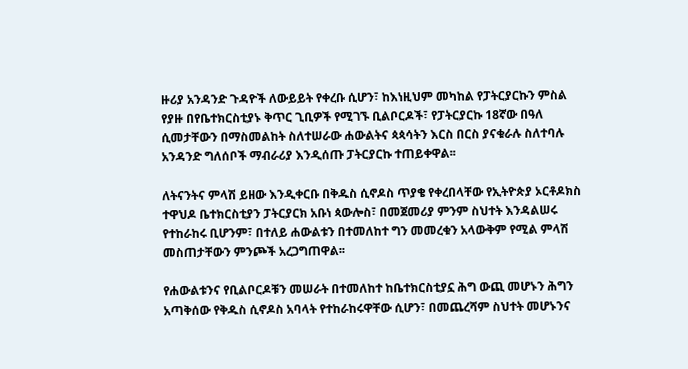ዙሪያ አንዳንድ ጉዳዮች ለውይይት የቀረቡ ሲሆን፣ ከእነዚህም መካከል የፓትርያርኩን ምስል የያዙ በየቤተክርስቲያኑ ቅጥር ጊቢዎች የሚገኙ ቢልቦርዶች፣ የፓትርያርኩ 18ኛው በዓለ ሲመታቸውን በማስመልከት ስለተሠራው ሐውልትና ጳጳሳትን እርስ በርስ ያናቁራሉ ስለተባሉ አንዳንድ ግለሰቦች ማብራሪያ እንዲሰጡ ፓትርያርኩ ተጠይቀዋል፡፡

ለትናንትና ምላሽ ይዘው እንዲቀርቡ በቅዱስ ሲኖዶስ ጥያቄ የቀረበላቸው የኢትዮጵያ ኦርቶዶክስ ተዋህዶ ቤተክርስቲያን ፓትርያርክ አቡነ ጳውሎስ፣ በመጀመሪያ ምንም ስህተት እንዳልሠሩ የተከራከሩ ቢሆንም፣ በተለይ ሐውልቱን በተመለከተ ግን መመረቁን አላውቅም የሚል ምላሽ መስጠታቸውን ምንጮች አረጋግጠዋል፡፡

የሐውልቱንና የቢልቦርዶቹን መሠራት በተመለከተ ከቤተክርስቲያኗ ሕግ ውጪ መሆኑን ሕግን አጣቅሰው የቅዱስ ሲኖዶስ አባላት የተከራከሩዋቸው ሲሆን፣ በመጨረሻም ስህተት መሆኑንና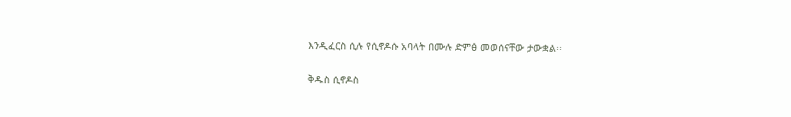እንዲፈርስ ሲሉ የሲኖዶሱ አባላት በሙሉ ድምፅ መወሰናቸው ታውቋል፡፡

ቅዱስ ሲኖዶስ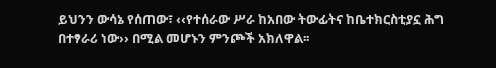ይህንን ውሳኔ የሰጠው፣ ‹‹የተሰራው ሥራ ከአበው ትውፊትና ከቤተክርስቲያኗ ሕግ በተፃራሪ ነው›› በሚል መሆኑን ምንጮች አክለዋል፡፡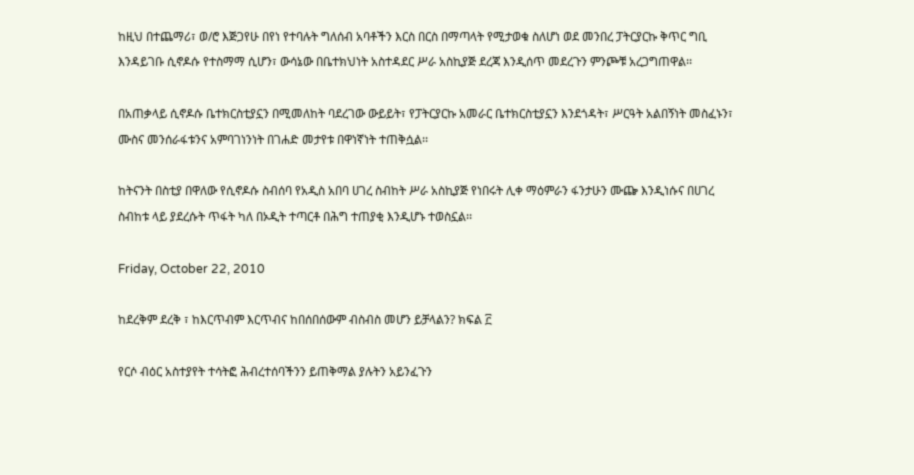ከዚህ በተጨማሪ፣ ወ/ሮ እጅጋየሁ በየነ የተባሉት ግለሰብ አባቶችን እርስ በርስ በማጣላት የሚታወቁ ስለሆነ ወደ መንበረ ፓትርያርኩ ቅጥር ግቢ እንዳይገቡ ሲኖዶሱ የተስማማ ሲሆን፣ ውሳኔው በቤተክህነት አስተዳደር ሥራ አስኪያጅ ደረጃ እንዲሰጥ መደረጉን ምንጮቹ አረጋግጠዋል፡፡

በአጠቃላይ ሲኖዶሱ ቤተክርስቲያኗን በሚመለከት ባደረገው ውይይት፣ የፓትርያርኩ አመራር ቤተክርስቲያኗን እንደጎዳት፣ ሥርዓት አልበኝነት መስፈኑን፣ ሙስና መንሰራፋቱንና አምባገነንነት በገሐድ መታየቱ በዋነኛነት ተጠቅሷል፡፡

ከትናንት በስቲያ በዋለው የሲኖዶሱ ስብሰባ የአዲስ አበባ ሀገረ ስብከት ሥራ አስኪያጅ የነበሩት ሊቀ ማዕምራን ፋንታሁን ሙጬ እንዲነሱና በሀገረ ስብከቱ ላይ ያደረሱት ጥፋት ካለ በኦዲት ተጣርቶ በሕግ ተጠያቂ እንዲሆኑ ተወስኗል፡፡

Friday, October 22, 2010

ከደረቅም ደረቅ ፣ ከእርጥብም እርጥብና ከበሰበሰውም ብስብስ መሆን ይቻላልን? ክፍል ፫

የርሶ ብዕር አስተያየት ተሳትፎ ሕብረተሰባችንን ይጠቅማል ያሉትን አይንፈጉን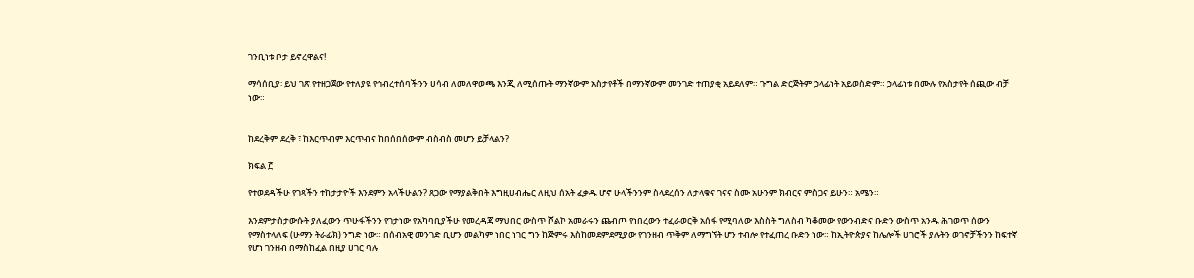ገንቢነቱ ቦታ ይኖረዋልና!

ማሳሰቢያ፡ ይህ ገጽ የተዘጋጀው የተለያዩ የኅብረተሰባችንን ሀሳብ ለመለዋወጫ እንጂ ለሚሰጡት ማንኛውም አስታየቶች በማንኛውም መንገድ ተጠያቂ አይደለም። ጉግል ድርጅትም ኃላፊነት አይወስድም። ኃላፊነቱ በሙሉ የአስታየት ሰጪው ብቻ ነው።


ከደረቅም ደረቅ ፣ ከእርጥብም እርጥብና ከበሰበሰውም ብስብስ መሆን ይቻላልን?

ክፍል ፫

የተወደዳችሁ የገጻችን ተከታታዮች እንደምን አላችሁልን? ጸጋው የማያልቅበት እግዚሀብሔር ለዚህ ሰአት ፈቃዱ ሆኖ ሁላችንንም ስላደረሰን ለታላቁና ገናና ስሙ አሁንም ክብርና ምስጋና ይሁን። አሜን።

እንደምታስታውሱት ያለፈውን ጥሁፋችንን የገታነው የአካባቢያችሁ የመረዳጃ ማህበር ውስጥ ሾልኮ አመራሩን ጨብጦ የነበረውን ተፈራወርቅ አሰፋ የሚባለው እስስት ግለስብ ካቆመው የውንብድና ቡድን ውስጥ አንዱ ሕገወጥ ሰውን የማስተላለፍ (ሁማን ትራፊክ) ንግድ ነው። በሰብአዊ መንገድ ቢሆን መልካም ነበር ነገር ግን ከጅምሩ እስከመደምደሚያው የገንዘብ ጥቅም ለማግኘት ሆን ተብሎ የተፈጠረ ቡድን ነው። ከኢትዮጵያና ከሌሎች ሀገሮች ያሉትን ወገኖቻችንን ከፍተኛ የሆነ ገንዘብ በማስከፈል በዚያ ሀገር ባሉ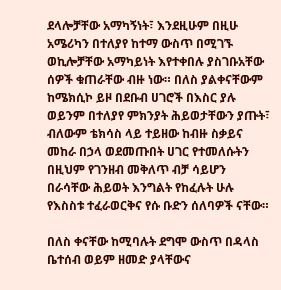ደላሎቻቸው አማካኝነት፣ እንደዚሁም በዚሁ አሜሪካን በተለያየ ከተማ ውስጥ በሚገኙ ወኪሎቻቸው አማካይነት እየተቀበሉ ያስገቡአቸው ሰዎች ቁጠራቸው ብዙ ነው። በለስ ያልቀናቸውም ከሜክሲኮ ይዞ በደቡብ ሀገሮች በእስር ያሉ ወይንም በተለያየ ምክንያት ሕይወታቸውን ያጡት፣ ብለውም ቴክሳስ ላይ ተይዘው ከብዙ ስቃይና መከራ በኃላ ወደመጡበት ሀገር የተመለሱትን በዚህም የገንዘብ መቅለጥ ብቻ ሳይሆን በራሳቸው ሕይወት እንግልት የከፈሉት ሁሉ የእስስቱ ተፈራወርቅና የሱ ቡድን ሰለባዎች ናቸው።

በለስ ቀናቸው ከሚባሉት ደግሞ ውስጥ በዳላስ ቤተሰብ ወይም ዘመድ ያላቸውና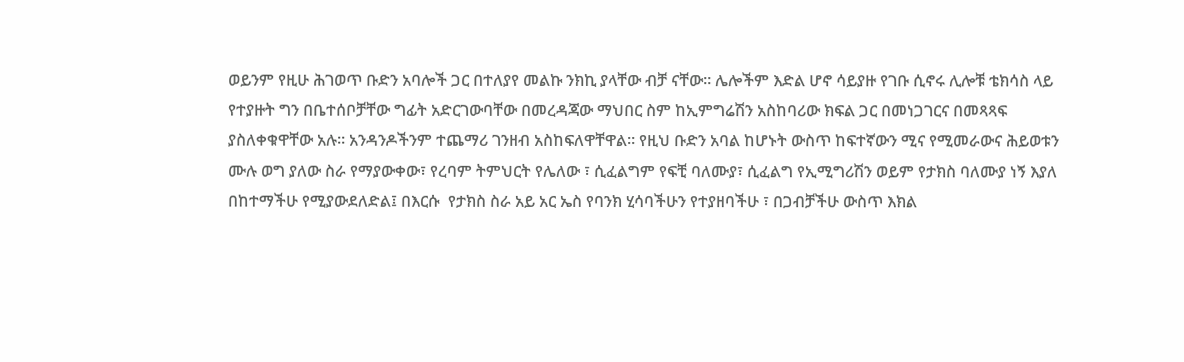ወይንም የዚሁ ሕገወጥ ቡድን አባሎች ጋር በተለያየ መልኩ ንክኪ ያላቸው ብቻ ናቸው። ሌሎችም እድል ሆኖ ሳይያዙ የገቡ ሲኖሩ ሊሎቹ ቴክሳስ ላይ የተያዙት ግን በቤተሰቦቻቸው ግፊት አድርገውባቸው በመረዳጃው ማህበር ስም ከኢምግሬሽን አስከባሪው ክፍል ጋር በመነጋገርና በመጻጻፍ ያስለቀቁዋቸው አሉ። አንዳንዶችንም ተጨማሪ ገንዘብ አስከፍለዋቸዋል። የዚህ ቡድን አባል ከሆኑት ውስጥ ከፍተኛውን ሚና የሚመራውና ሕይወቱን ሙሉ ወግ ያለው ስራ የማያውቀው፣ የረባም ትምህርት የሌለው ፣ ሲፈልግም የፍቺ ባለሙያ፣ ሲፈልግ የኢሚግሪሽን ወይም የታክስ ባለሙያ ነኝ እያለ በከተማችሁ የሚያውደለድል፤ በእርሱ  የታክስ ስራ አይ አር ኤስ የባንክ ሂሳባችሁን የተያዘባችሁ ፣ በጋብቻችሁ ውስጥ እክል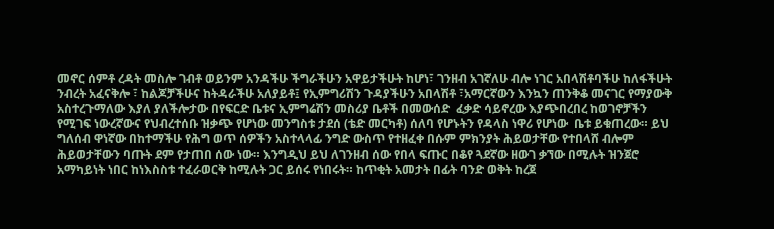መኖር ሰምቶ ረዳት መስሎ ገብቶ ወይንም አንዳችሁ ችግራችሁን አዋይታችሁት ከሆነ፣ ገንዘብ አገኛለሁ ብሎ ነገር አበላሽቶባችሁ ከለፋችሁት ንብረት አፈናቅሎ ፣ ከልጆቻችሁና ከትዳራችሁ አለያይቶ፤ የኢምግሪሽን ጉዳያችሁን አበላሽቶ ፣አማርኛውን እንኳን ጠንቅቆ መናገር የማያውቅ አስተረጉማለው እያለ ያለችሎታው በየፍርድ ቤቱና ኢምግሬሽን መስሪያ ቤቶች በመውሰድ  ፈቃድ ሳይኖረው እያጭበረበረ ከወገኖቻችን የሚገፍ ነውረኛውና የህብረተሰቡ ዝቃጭ የሆነው መንግስቱ ታደሰ (ቴድ መርካቶ) ሰለባ የሆኑትን የዳላስ ነዋሪ የሆነው  ቤቱ ይቁጠረው። ይህ ግለሰብ ዋነኛው በከተማችሁ የሕግ ወጥ ሰዎችን አስተላላፊ ንግድ ውስጥ የተዘፈቀ በሱም ምክንያት ሕይወታቸው የተበላሸ ብሎም ሕይወታቸውን ባጡት ደም የታጠበ ሰው ነው። እንግዲህ ይህ ለገንዘብ ሰው የበላ ፍጡር በቆየ ጓደኛው ዘውገ ቃኘው በሚሉት ዝንጀሮ አማካይነት ነበር ከነእስስቱ ተፈራወርቅ ከሚሉት ጋር ይሰሩ የነበሩት። ከጥቂት አመታት በፊት ባንድ ወቅት ከረጀ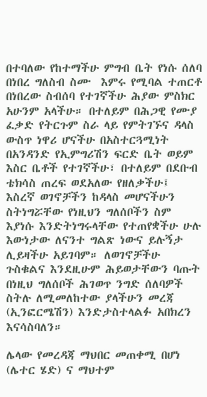በተባለው የከተማችሁ ምግብ ቤት የነሱ ሰለባ በነበረ ግለስብ ስሙ  እምሩ የሚባል ተጠርቶ በነበረው ስብሰባ የተገኛችሁ ሕያው ምስክር አሁንም አላችሁ። በተለይም በሕጋዊ የሙያ ፈቃድ የትርጉም ስራ ላይ የምትገኙና ዳላስ ውስጥ ነዋሪ ሆናችሁ በአስተርጓሚነት በአንዳንድ የኢምግሪሽን ፍርድ ቤት ወይም እስር ቤቶች የተገኛችሁ፣ በተለይም በደቡብ ቴክሳስ ጠረፍ ወደአለው የዘለቃችሁ፤ እስረኛ ወገኖቻችን ከዳላስ መሆናችሁን ስትነግሯቸው የነዚህን ግለሰቦችን ስም እያነሱ እንድትነግሩላቸው የተጠየቋችሁ ሁሉ እውነታው ለናንተ ግልጽ ነውና ይሉኝታ ሊይዛችሁ አይገባም። ለወገኖቻችሁ ጉስቁልና እንደዚሁም ሕይወታቸውን ባጡት በነዚህ ግለሰቦች ሕገወጥ ንግድ ሰለባዎች ስትሉ ለሚመለከተው ያላችሁን መረጃ (ኢንፎርሜሽን) እንድታስተላልፉ አበክረን እናሳስባለን።

ሌላው የመረዳጃ ማህበር መጠቀሚ በሆነ (ሌተር ሄድ) ና ማህተም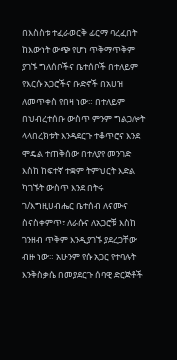በእስስቱ ተፈራወርቅ ፊርማ ባረፈበት ከእውነት ውጭ የሆነ ጥቅማጥቅም ያገኙ ግለሰቦችና ቤተሰቦች በተለይም የእርሱ አጋሮችና ቡድኖች በአሀዝ ለመጥቀስ የበዛ ነው። በተለይም በህብረተሰቡ ውስጥ ምንም ግልጋሎት ላላበረክቱት እንዳደርጉ ተቆጥሮና እንደ ሞዴል ተጠቅሰው በተለያየ መንገድ እስከ ከፍተኛ ተቋም ትምህርት እድል ካገኙት ውስጥ እንደ በትሩ ገ/እግዚሀብሔር ቤተሰብ ለናሙና ስናስቀምጥ፣ ለራሱና ለአጋሮቹ እስከ ገንዘብ ጥቅም እንዲያገኙ ያደረጋቸው ብዙ ነው። አሁንም የሱ አጋር የተባሉት እንቅስቃሴ በመያደርጉ ሰባዊ ድርጅቶች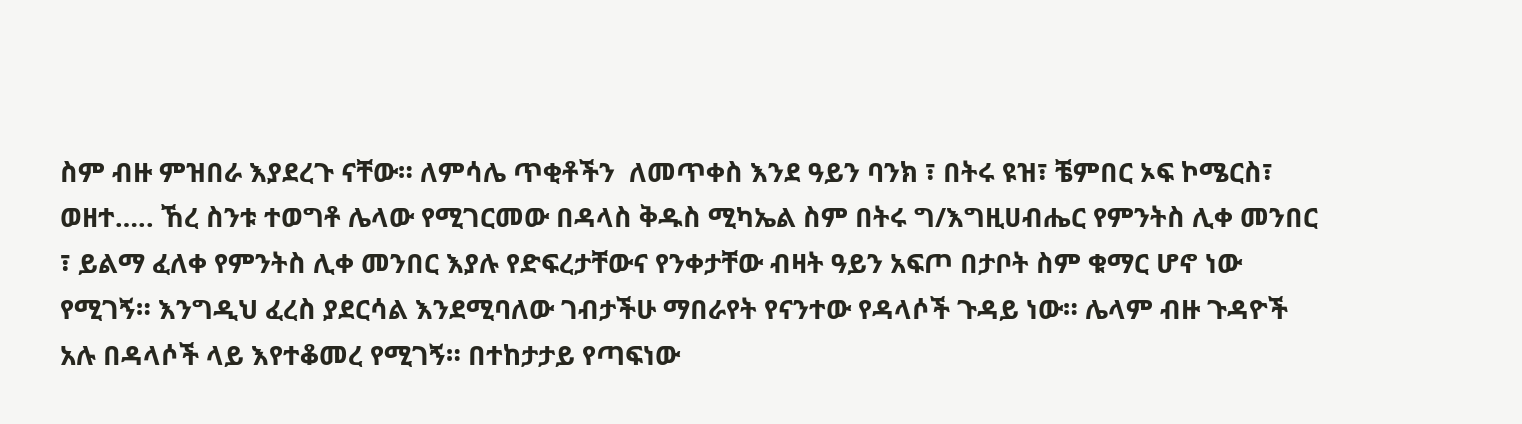ስም ብዙ ምዝበራ እያደረጉ ናቸው። ለምሳሌ ጥቂቶችን  ለመጥቀስ እንደ ዓይን ባንክ ፣ በትሩ ዩዝ፣ ቼምበር ኦፍ ኮሜርስ፣ ወዘተ….. ኸረ ስንቱ ተወግቶ ሌላው የሚገርመው በዳላስ ቅዱስ ሚካኤል ስም በትሩ ግ/እግዚሀብሔር የምንትስ ሊቀ መንበር ፣ ይልማ ፈለቀ የምንትስ ሊቀ መንበር እያሉ የድፍረታቸውና የንቀታቸው ብዛት ዓይን አፍጦ በታቦት ስም ቁማር ሆኖ ነው የሚገኝ። እንግዲህ ፈረስ ያደርሳል እንደሚባለው ገብታችሁ ማበራየት የናንተው የዳላሶች ጉዳይ ነው። ሌላም ብዙ ጉዳዮች አሉ በዳላሶች ላይ እየተቆመረ የሚገኝ። በተከታታይ የጣፍነው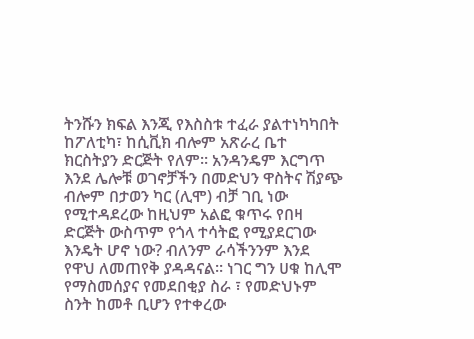ትንሹን ክፍል እንጂ የእስስቱ ተፈራ ያልተነካካበት ከፖለቲካ፣ ከሲቪክ ብሎም አጽራረ ቤተ ክርስትያን ድርጅት የለም። አንዳንዴም እርግጥ እንደ ሌሎቹ ወገኖቻችን በመድህን ዋስትና ሽያጭ ብሎም በታወን ካር (ሊሞ) ብቻ ገቢ ነው የሚተዳደረው ከዚህም አልፎ ቁጥሩ የበዛ ድርጅት ውስጥም የጎላ ተሳትፎ የሚያደርገው እንዴት ሆኖ ነው? ብለንም ራሳችንንም እንደ የዋህ ለመጠየቅ ያዳዳናል። ነገር ግን ሀቁ ከሊሞ የማስመሰያና የመደበቂያ ስራ ፣ የመድህኑም ስንት ከመቶ ቢሆን የተቀረው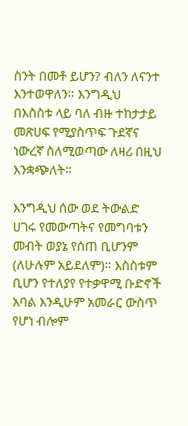ስንት በመቶ ይሆን? ብለን ለናንተ እንተወዋለን። እንግዲህ  በእስስቱ ላይ ባለ ብዙ ተከታታይ መጽሀፍ የሚያስጥፍ ጉደኛና ነውረኛ ስለሚወጣው ለዛሪ በዚህ እንቋጭለት።

እንግዲህ ሰው ወደ ትውልድ ሀገሩ የመውጣትና የመግባቱን መብት ወያኔ የሰጠ ቢሆንም (ለሁሉም አይደለም)። እስስቱም ቢሆን የተለያየ የተቃዋሚ ቡድኖች አባል እንዲሁም አመራር ውስጥ የሆነ ብሎም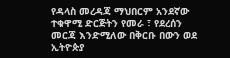የዳላስ መረዳጃ ማህበርም አንደኛው ተቁዋሚ ድርጅትን የመራ ፣ የደረሰን መርጃ እንድሚለው በቅርቡ በውን ወደ ኢትዮጵያ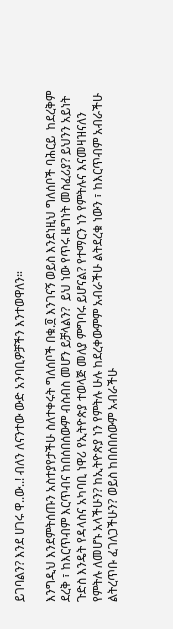ይገባልን? እንደ ሀገሩ ዋ..ው..! ብለን ለናንተው ውድ አንባቢዎቻችን እንተወዋለን።

እንግዲህ እንደምትሰጡን አስተያየታችሁ ስለተቀሩት ግለሰቦች በቁ.፬ እንገናኝ ወይስ እንደነዚህ ግለሰቦች ባሕርይ  ከደረቅም ደረቅ ፣ ከእርጥብም እርጥብና ከበሰበሰውም ብስብስ መሆን ይቻላልን?  ይህ ነው የጥሩ ዜግነት መስፈሪያ? ይህንን አይነት ጉድስ እንዴት የዳላስና አካባቢ ነዋሪ የኢትዮጵያ ተወላጅ መለያ ምግባሩ ይሆናል? የተማርን ነን የምትሉና እናመዛዝናለን የምትሉ ለመሆኑ አላችሁን? ከኢትዮጵያ ነን የምትሉ ሁሉ ከደረቀውምም አብራችሁ ልትደረቁ ነውን ፣ ከእርጥብም አብራችሁ ልትረጥቡ ፈገለጋችሁን? ወይስ ከበሰበሰውም አብራችሁ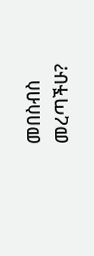መበስብስ መረጣችሁ?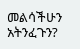መልሳችሁን አትንፈጉን?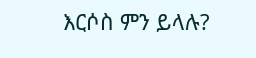እርሶስ ምን ይላሉ?